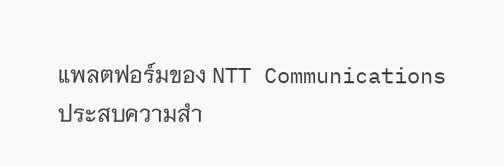แพลตฟอร์มของ NTT Communications ประสบความสำ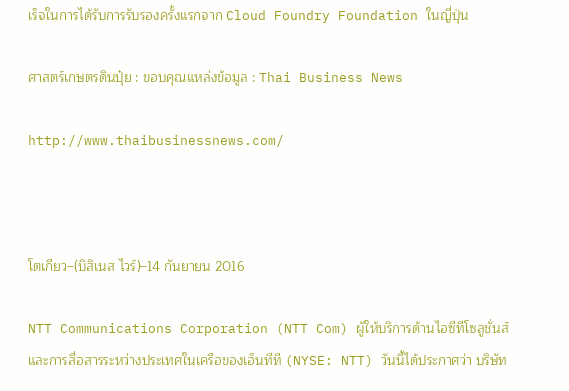เร็จในการได้รับการรับรองครั้งแรกจาก Cloud Foundry Foundation ในญี่ปุ่น

ศาสตร์เกษตรดินปุ๋ย : ขอบคุณแหล่งข้อมูล : Thai Business News

http://www.thaibusinessnews.com/



โตเกียว–(บิสิเนส ไวร์)–14 กันยายน 2016

NTT Communications Corporation (NTT Com) ผู้ให้บริการด้านไอซีทีโซลูชั่นส์และการสื่อสารระหว่างประเทศในเครือของเอ็นทีที (NYSE: NTT) วันนี้ได้ประกาศว่า บริษัท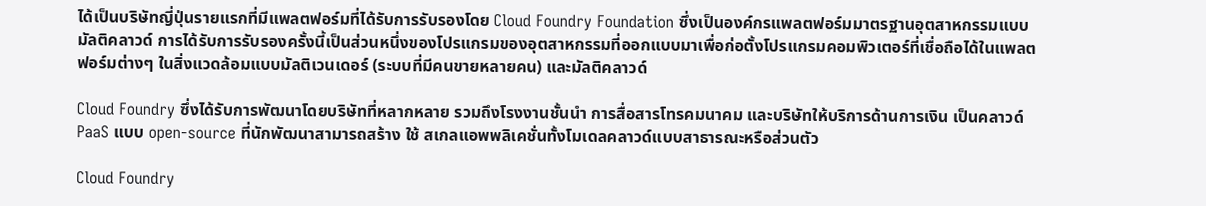ได้เป็นบริษัทญี่ปุ่นรายแรกที่มีแพลตฟอร์มที่ได้รับการรับรองโดย Cloud Foundry Foundation ซึ่งเป็นองค์กรแพลตฟอร์มมาตรฐานอุตสาหกรรมแบบมัลติคลาวด์ การได้รับการรับรองครั้งนี้เป็นส่วนหนึ่งของโปรแกรมของอุตสาหกรรมที่ออกแบบมาเพื่อก่อตั้งโปรแกรมคอมพิวเตอร์ที่เชื่อถือได้ในแพลตฟอร์มต่างๆ ในสิ่งแวดล้อมแบบมัลติเวนเดอร์ (ระบบที่มีคนขายหลายคน) และมัลติคลาวด์

Cloud Foundry ซึ่งได้รับการพัฒนาโดยบริษัทที่หลากหลาย รวมถึงโรงงานชั้นนำ การสื่อสารโทรคมนาคม และบริษัทให้บริการด้านการเงิน เป็นคลาวด์ PaaS แบบ open-source ที่นักพัฒนาสามารถสร้าง ใช้ สเกลแอพพลิเคชั่นทั้งโมเดลคลาวด์แบบสาธารณะหรือส่วนตัว

Cloud Foundry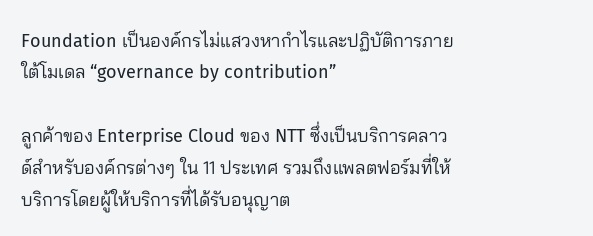Foundation เป็นองค์กรไม่แสวงหากำไรและปฏิบัติการภายใต้โมเดล “governance by contribution”

ลูกค้าของ Enterprise Cloud ของ NTT ซึ่งเป็นบริการคลาวด์สำหรับองค์กรต่างๆ ใน 11 ประเทศ รวมถึงแพลตฟอร์มที่ให้บริการโดยผู้ให้บริการที่ได้รับอนุญาต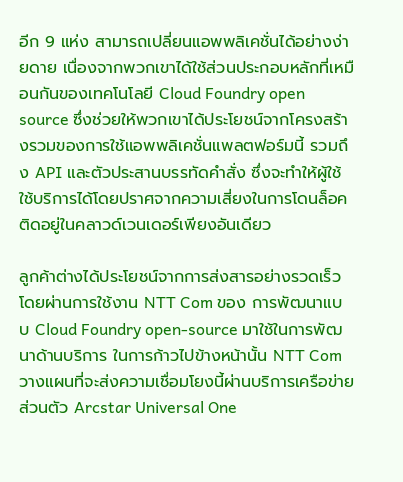อีก 9 แห่ง สามารถเปลี่ยนแอพพลิเคชั่นได้อย่างง่ายดาย เนื่องจากพวกเขาได้ใช้ส่วนประกอบหลักที่เหมือนกันของเทคโนโลยี Cloud Foundry open source ซึ่งช่วยให้พวกเขาได้ประโยชน์จากโครงสร้างรวมของการใช้แอพพลิเคชั่นแพลตฟอร์มนี้ รวมถึง API และตัวประสานบรรทัดคำสั่ง ซึ่งจะทำให้ผู้ใช้ใช้บริการได้โดยปราศจากความเสี่ยงในการโดนล็อคติดอยู่ในคลาวด์เวนเดอร์เพียงอันเดียว

ลูกค้าต่างได้ประโยชน์จากการส่งสารอย่างรวดเร็วโดยผ่านการใช้งาน NTT Com ของ การพัฒนาแบบ Cloud Foundry open-source มาใช้ในการพัฒนาด้านบริการ ในการก้าวไปข้างหน้านั้น NTT Com วางแผนที่จะส่งความเชื่อมโยงนี้ผ่านบริการเครือข่ายส่วนตัว Arcstar Universal One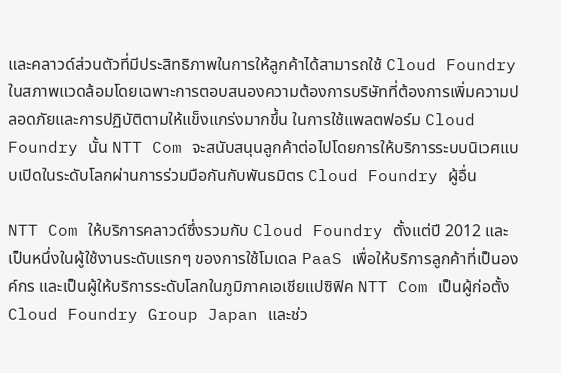และคลาวด์ส่วนตัวที่มีประสิทธิภาพในการให้ลูกค้าได้สามารถใช้ Cloud Foundry ในสภาพแวดล้อมโดยเฉพาะการตอบสนองความต้องการบริษัทที่ต้องการเพิ่มความปลอดภัยและการปฏิบัติตามให้แข็งแกร่งมากขึ้น ในการใช้แพลตฟอร์ม Cloud Foundry นั้น NTT Com จะสนับสนุนลูกค้าต่อไปโดยการให้บริการระบบนิเวศแบบเปิดในระดับโลกผ่านการร่วมมือกันกับพันธมิตร Cloud Foundry ผู้อื่น

NTT Com ให้บริการคลาวด์ซึ่งรวมกับ Cloud Foundry ตั้งแต่ปี 2012 และเป็นหนึ่งในผู้ใช้งานระดับแรกๆ ของการใช้โมเดล PaaS เพื่อให้บริการลูกค้าที่เป็นองค์กร และเป็นผู้ให้บริการระดับโลกในภูมิภาคเอเชียแปซิฟิค NTT Com เป็นผู้ก่อตั้ง Cloud Foundry Group Japan และช่ว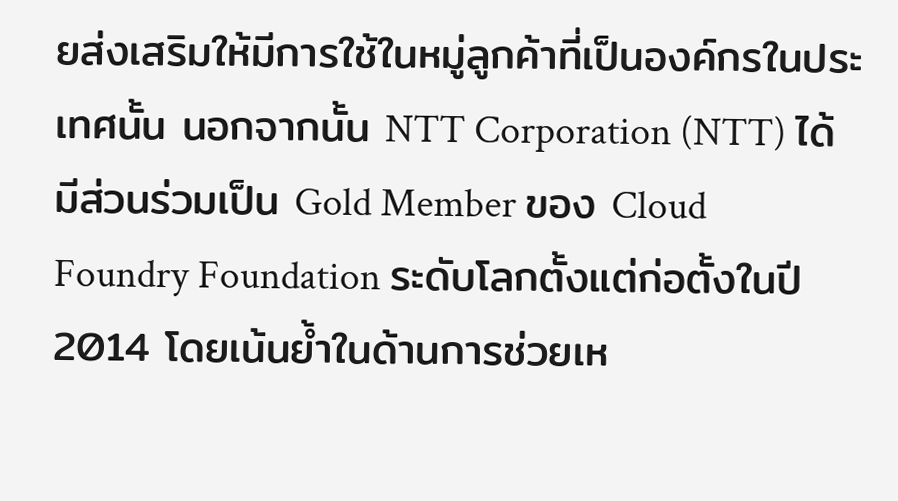ยส่งเสริมให้มีการใช้ในหมู่ลูกค้าที่เป็นองค์กรในประเทศนั้น นอกจากนั้น NTT Corporation (NTT) ได้มีส่วนร่วมเป็น Gold Member ของ Cloud Foundry Foundation ระดับโลกตั้งแต่ก่อตั้งในปี 2014 โดยเน้นย้ำในด้านการช่วยเห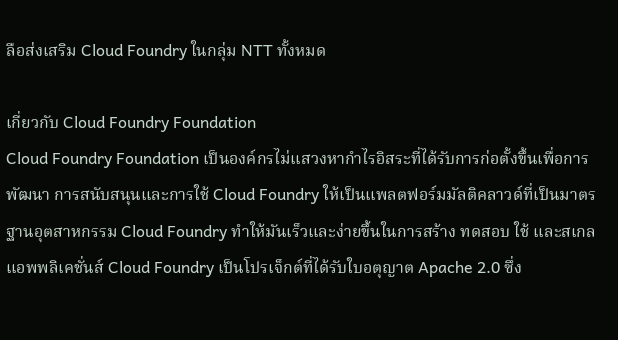ลือส่งเสริม Cloud Foundry ในกลุ่ม NTT ทั้งหมด

เกี่ยวกับ Cloud Foundry Foundation
Cloud Foundry Foundation เป็นองค์กรไม่แสวงหากำไรอิสระที่ได้รับการก่อตั้งขึ้นเพื่อการพัฒนา การสนับสนุนและการใช้ Cloud Foundry ให้เป็นแพลตฟอร์มมัลติคลาวด์ที่เป็นมาตรฐานอุตสาหกรรม Cloud Foundry ทำให้มันเร็วและง่ายขึ้นในการสร้าง ทดสอบ ใช้ และสเกลแอพพลิเคชั่นส์ Cloud Foundry เป็นโปรเจ็กต์ที่ได้รับใบอตุญาต Apache 2.0 ซึ่ง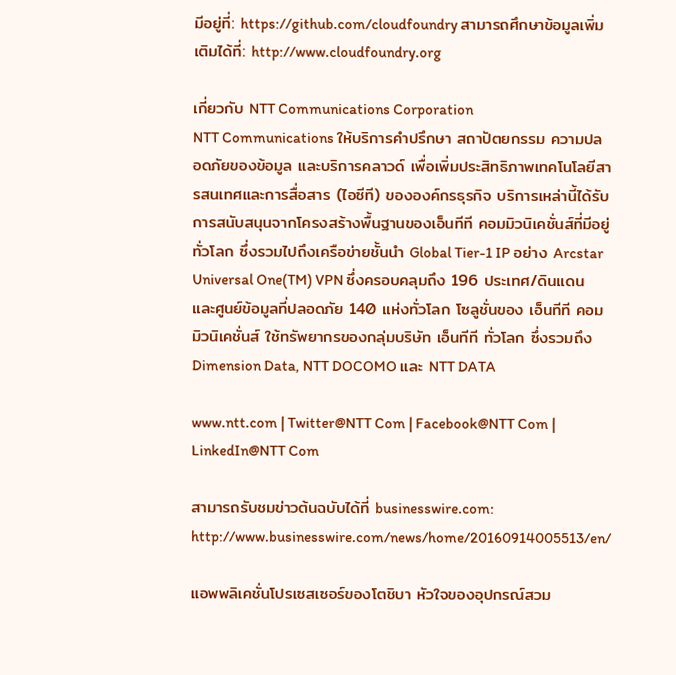มีอยู่ที่: https://github.com/cloudfoundry สามารถศึกษาข้อมูลเพิ่มเติมได้ที่: http://www.cloudfoundry.org

เกี่ยวกับ NTT Communications Corporation
NTT Communications ให้บริการคำปรึกษา สถาปัตยกรรม ความปลอดภัยของข้อมูล และบริการคลาวด์ เพื่อเพิ่มประสิทธิภาพเทคโนโลยีสารสนเทศและการสื่อสาร (ไอซีที) ขององค์กรธุรกิจ บริการเหล่านี้ได้รับการสนับสนุนจากโครงสร้างพื้นฐานของเอ็นทีที คอมมิวนิเคชั่นส์ที่มีอยู่ทั่วโลก ซึ่งรวมไปถึงเครือข่ายชั้นนำ Global Tier-1 IP อย่าง Arcstar Universal One(TM) VPN ซึ่งครอบคลุมถึง 196 ประเทศ/ดินแดน และศูนย์ข้อมูลที่ปลอดภัย 140 แห่งทั่วโลก โซลูชั่นของ เอ็นทีที คอมมิวนิเคชั่นส์ ใช้ทรัพยากรของกลุ่มบริษัท เอ็นทีที ทั่วโลก ซึ่งรวมถึง Dimension Data, NTT DOCOMO และ NTT DATA

www.ntt.com | Twitter@NTT Com | Facebook@NTT Com | LinkedIn@NTT Com

สามารถรับชมข่าวต้นฉบับได้ที่ businesswire.com: http://www.businesswire.com/news/home/20160914005513/en/

แอพพลิเคชั่นโปรเซสเซอร์ของโตชิบา หัวใจของอุปกรณ์สวม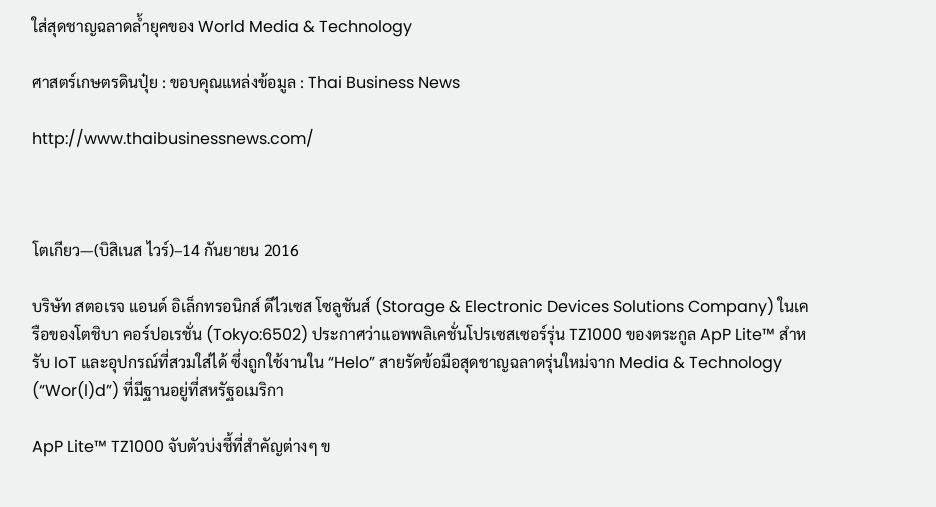ใส่สุดชาญฉลาดล้ำยุคของ World Media & Technology

ศาสตร์เกษตรดินปุ๋ย : ขอบคุณแหล่งข้อมูล : Thai Business News

http://www.thaibusinessnews.com/



โตเกียว—(บิสิเนส ไวร์)–14 กันยายน 2016

บริษัท สตอเรจ แอนด์ อิเล็กทรอนิกส์ ดีไวเซส โซลูชันส์ (Storage & Electronic Devices Solutions Company) ในเครือของโตชิบา คอร์ปอเรชั่น (Tokyo:6502) ประกาศว่าแอพพลิเคชั่นโปรเซสเซอร์รุ่น TZ1000 ของตระกูล ApP Lite™ สำหรับ IoT และอุปกรณ์ที่สวมใส่ได้ ซึ่งถูกใช้งานใน “Helo” สายรัดข้อมือสุดชาญฉลาดรุ่นใหม่จาก Media & Technology (“Wor(l)d”) ที่มีฐานอยู่ที่สหรัฐอเมริกา

ApP Lite™ TZ1000 จับตัวบ่งชี้ที่สำคัญต่างๆ ข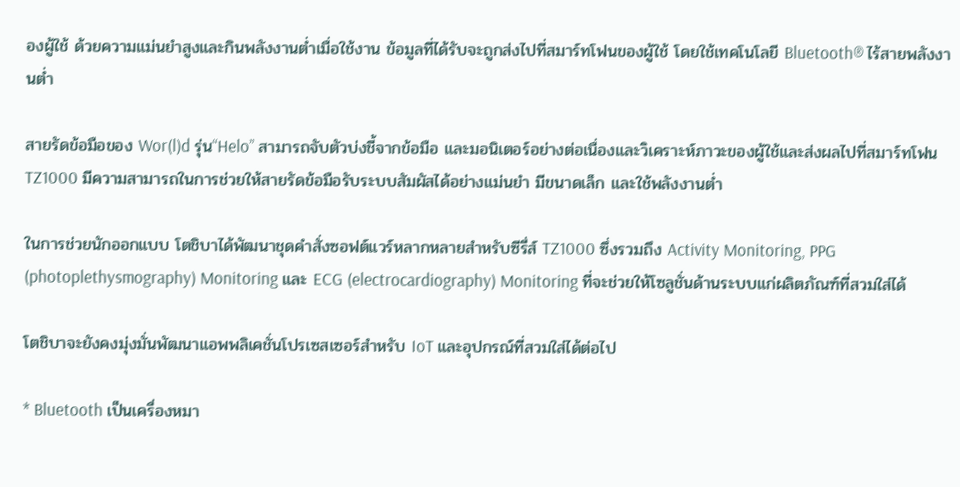องผู้ใช้ ด้วยความแม่นยำสูงและกินพลังงานต่ำเมื่อใช้งาน ข้อมูลที่ได้รับจะถูกส่งไปที่สมาร์ทโฟนของผู้ใช้ โดยใช้เทคโนโลยี Bluetooth® ไร้สายพลังงานต่ำ

สายรัดข้อมือของ Wor(l)d รุ่น“Helo” สามารถจับตัวบ่งชี้จากข้อมือ และมอนิเตอร์อย่างต่อเนื่องและวิเคราะห์ภาวะของผู้ใช้และส่งผลไปที่สมาร์ทโฟน TZ1000 มีความสามารถในการช่วยให้สายรัดข้อมือรับระบบสัมผัสได้อย่างแม่นยำ มีขนาดเล็ก และใช้พลังงานต่ำ

ในการช่วยนักออกแบบ โตชิบาได้พัฒนาชุดคำสั่งซอฟต์แวร์หลากหลายสำหรับซีรี่ส์ TZ1000 ซึ่งรวมถึง Activity Monitoring, PPG (photoplethysmography) Monitoring และ ECG (electrocardiography) Monitoring ที่จะช่วยให้โซลูชั่นด้านระบบแก่ผลิตภัณฑ์ที่สวมใส่ได้

โตชิบาจะยังคงมุ่งมั่นพัฒนาแอพพลิเคชั่นโปรเซสเซอร์สำหรับ IoT และอุปกรณ์ที่สวมใส่ได้ต่อไป

* Bluetooth เป็นเครื่องหมา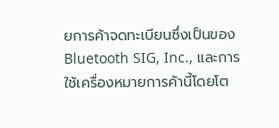ยการค้าจดทะเบียนซึ่งเป็นของ Bluetooth SIG, Inc., และการใช้เครื่องหมายการค้านี้โดยโต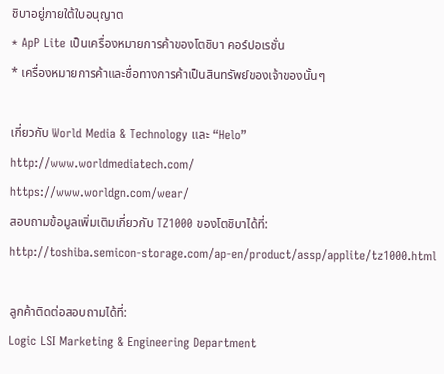ชิบาอยู่ภายใต้ใบอนุญาต
* ApP Lite เป็นเครื่องหมายการค้าของโตชิบา คอร์ปอเรชั่น
* เครื่องหมายการค้าและชื่อทางการค้าเป็นสินทรัพย์ของเจ้าของนั้นๆ

เกี่ยวกับ World Media & Technology และ “Helo”
http://www.worldmediatech.com/
https://www.worldgn.com/wear/
สอบถามข้อมูลเพิ่มเติมเกี่ยวกับ TZ1000 ของโตชิบาได้ที่:
http://toshiba.semicon-storage.com/ap-en/product/assp/applite/tz1000.html

ลูกค้าติดต่อสอบถามได้ที่:
Logic LSI Marketing & Engineering Department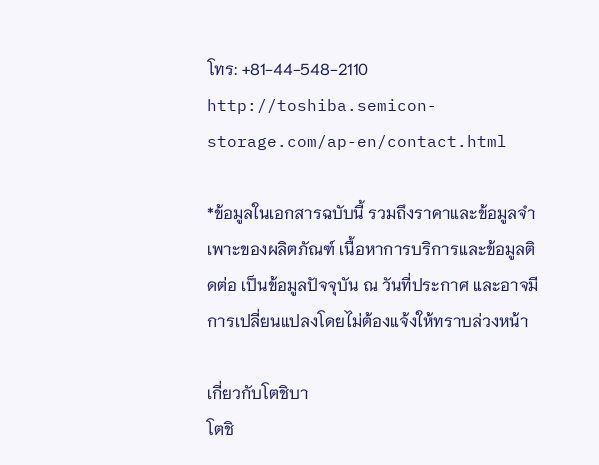โทร: +81-44-548-2110
http://toshiba.semicon-storage.com/ap-en/contact.html

*ข้อมูลในเอกสารฉบับนี้ รวมถึงราคาและข้อมูลจำเพาะของผลิตภัณฑ์ เนื้อหาการบริการและข้อมูลติดต่อ เป็นข้อมูลปัจจุบัน ณ วันที่ประกาศ และอาจมีการเปลี่ยนแปลงโดยไม่ต้องแจ้งให้ทราบล่วงหน้า

เกี่ยวกับโตชิบา
โตชิ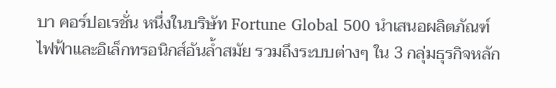บา คอร์ปอเรชั่น หนึ่งในบริษัท Fortune Global 500 นำเสนอผลิตภัณฑ์ไฟฟ้าและอิเล็กทรอนิกส์อันล้ำสมัย รวมถึงระบบต่างๆ ใน 3 กลุ่มธุรกิจหลัก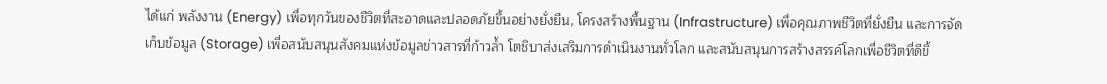ได้แก่ พลังงาน (Energy) เพื่อทุกวันของชีวิตที่สะอาดและปลอดภัยขึ้นอย่างยั่งยืน, โครงสร้างพื้นฐาน (Infrastructure) เพื่อคุณภาพชีวิตที่ยั่งยืน และการจัดเก็บข้อมูล (Storage) เพื่อสนับสนุนสังคมแห่งข้อมูลข่าวสารที่ก้าวล้ำ โตชิบาส่งเสริมการดำเนินงานทั่วโลก และสนับสนุนการสร้างสรรค์โลกเพื่อชีวิตที่ดีขึ้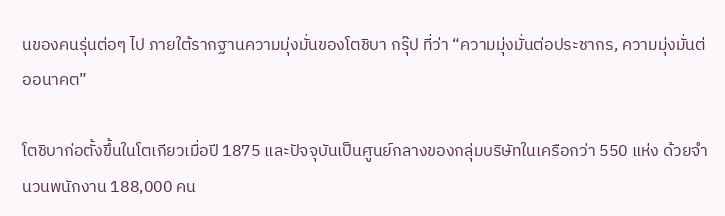นของคนรุ่นต่อๆ ไป ภายใต้รากฐานความมุ่งมั่นของโตชิบา กรุ๊ป ที่ว่า “ความมุ่งมั่นต่อประชากร, ความมุ่งมั่นต่ออนาคต”

โตชิบาก่อตั้งขึ้นในโตเกียวเมื่อปี 1875 และปัจจุบันเป็นศูนย์กลางของกลุ่มบริษัทในเครือกว่า 550 แห่ง ด้วยจำนวนพนักงาน 188,000 คน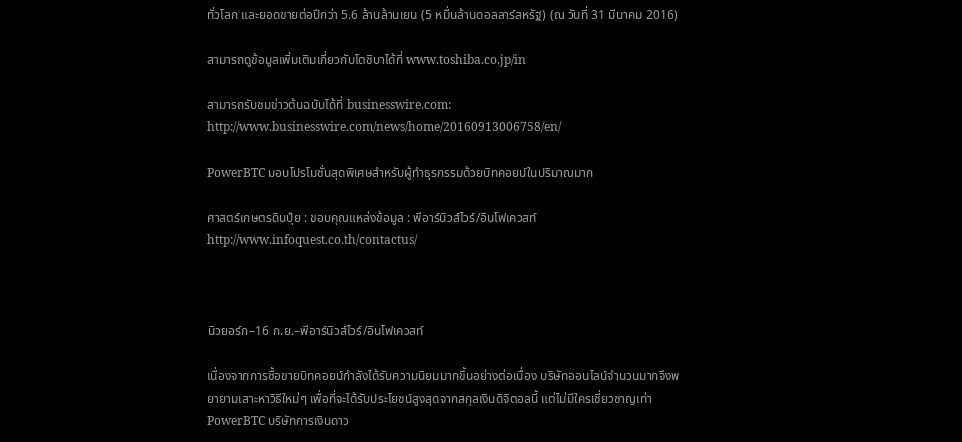ทั่วโลก และยอดขายต่อปีกว่า 5.6 ล้านล้านเยน (5 หมื่นล้านดอลลาร์สหรัฐ) (ณ วันที่ 31 มีนาคม 2016)

สามารถดูข้อมูลเพิ่มเติมเกี่ยวกับโตชิบาได้ที่ www.toshiba.co.jp/in

สามารถรับชมข่าวต้นฉบับได้ที่ businesswire.com: http://www.businesswire.com/news/home/20160913006758/en/

PowerBTC มอบโปรโมชั่นสุดพิเศษสำหรับผู้ทำธุรกรรมด้วยบิทคอยน์ในปริมาณมาก

ศาสตร์เกษตรดินปุ๋ย : ขอบคุณแหล่งข้อมูล : พีอาร์นิวส์ไวร์/อินโฟเควสท์ http://www.infoquest.co.th/contactus/



นิวยอร์ก–16 ก.ย.–พีอาร์นิวส์ไวร์/อินโฟเควสท์

เนื่องจากการซื้อขายบิทคอยน์กำลังได้รับความนิยมมากขึ้นอย่างต่อเนื่อง บริษัทออนไลน์จำนวนมากจึงพยายามเสาะหาวิธีใหม่ๆ เพื่อที่จะได้รับประโยชน์สูงสุดจากสกุลเงินดิจิตอลนี้ แต่ไม่มีใครเชี่ยวชาญเท่า PowerBTC บริษัทการเงินดาว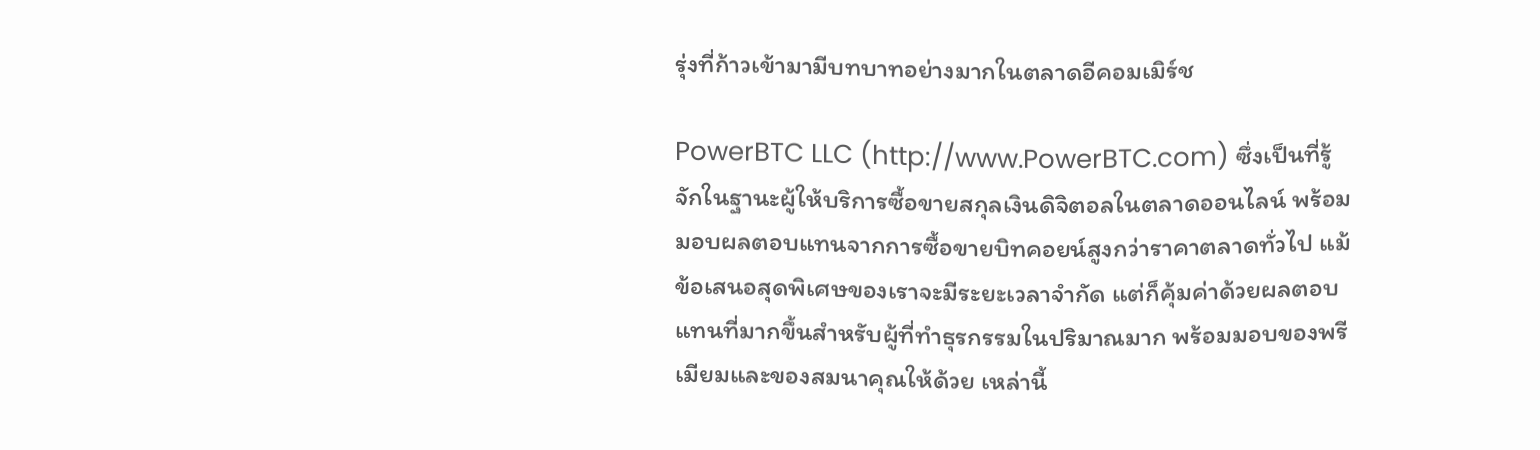รุ่งที่ก้าวเข้ามามีบทบาทอย่างมากในตลาดอีคอมเมิร์ช

PowerBTC LLC (http://www.PowerBTC.com) ซึ่งเป็นที่รู้จักในฐานะผู้ให้บริการซื้อขายสกุลเงินดิจิตอลในตลาดออนไลน์ พร้อมมอบผลตอบแทนจากการซื้อขายบิทคอยน์สูงกว่าราคาตลาดทั่วไป แม้ข้อเสนอสุดพิเศษของเราจะมีระยะเวลาจำกัด แต่ก็คุ้มค่าด้วยผลตอบแทนที่มากขึ้นสำหรับผู้ที่ทำธุรกรรมในปริมาณมาก พร้อมมอบของพรีเมียมและของสมนาคุณให้ด้วย เหล่านี้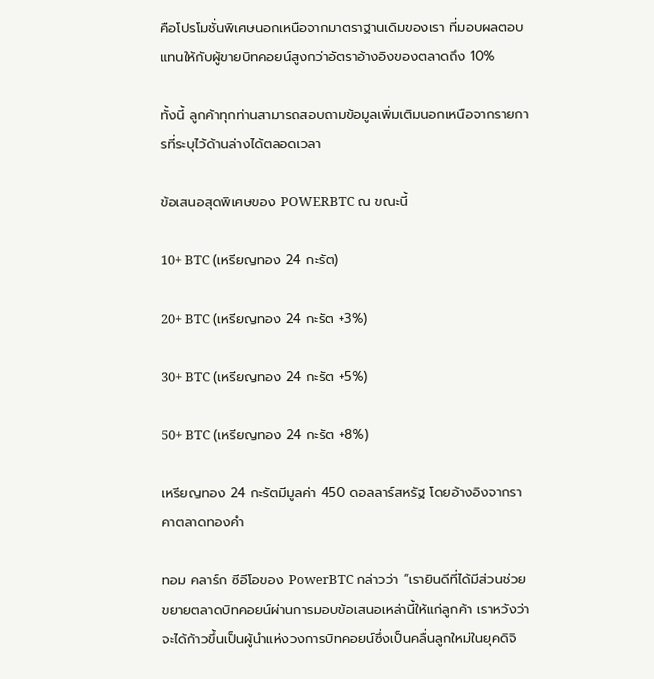คือโปรโมชั่นพิเศษนอกเหนือจากมาตราฐานเดิมของเรา ที่มอบผลตอบแทนให้กับผู้ขายบิทคอยน์สูงกว่าอัตราอ้างอิงของตลาดถึง 10%

ทั้งนี้ ลูกค้าทุกท่านสามารถสอบถามข้อมูลเพิ่มเติมนอกเหนือจากรายการที่ระบุไว้ด้านล่างได้ตลอดเวลา

ข้อเสนอสุดพิเศษของ POWERBTC ณ ขณะนี้

10+ BTC (เหรียญทอง 24 กะรัต)

20+ BTC (เหรียญทอง 24 กะรัต +3%)

30+ BTC (เหรียญทอง 24 กะรัต +5%)

50+ BTC (เหรียญทอง 24 กะรัต +8%)

เหรียญทอง 24 กะรัตมีมูลค่า 450 ดอลลาร์สหรัฐ โดยอ้างอิงจากราคาตลาดทองคำ

ทอม คลาร์ก ซีอีโอของ PowerBTC กล่าวว่า “เรายินดีที่ได้มีส่วนช่วยขยายตลาดบิทคอยน์ผ่านการมอบข้อเสนอเหล่านี้ให้แก่ลูกค้า เราหวังว่าจะได้ก้าวขึ้นเป็นผู้นำแห่งวงการบิทคอยน์ซึ่งเป็นคลื่นลูกใหม่ในยุคดิจิ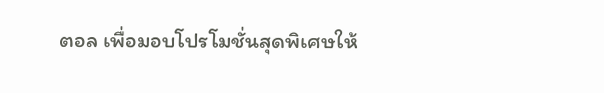ตอล เพื่อมอบโปรโมชั่นสุดพิเศษให้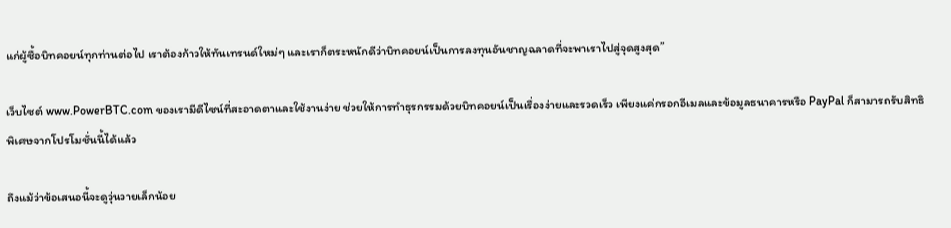แก่ผู้ซื้อบิทคอยน์ทุกท่านต่อไป เราต้องก้าวให้ทันเทรนด์ใหม่ๆ และเราก็ตระหนักดีว่าบิทคอยน์เป็นการลงทุนอันชาญฉลาดที่จะพาเราไปสู่จุดสูงสุด”

เว็บไซต์ www.PowerBTC.com ของเรามีดีไซน์ที่สะอาดตาและใช้งานง่าย ช่วยให้การทำธุรกรรมด้วยบิทคอยน์เป็นเรื่องง่ายและรวดเร็ว เพียงแค่กรอกอีเมลและข้อมูลธนาคารหรือ PayPal ก็สามารถรับสิทธิพิเศษจากโปรโมชั่นนี้ได้แล้ว

ถึงแม้ว่าข้อเสนอนี้จะดูวุ่นวายเล็กน้อย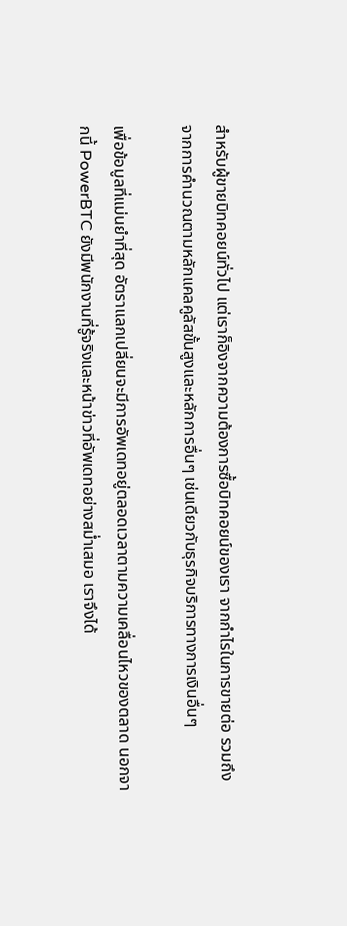สำหรับผู้ขายบิทคอยน์ทั่วไป แต่เราก็อิงจากความต้องการซื้อบิทคอยน์ของเรา จากกำไรในการขายต่อ รวมถึงจากการคำนวณตามหลักแคลคูลัสขั้นสูงและหลักการอื่นๆ เช่นเดียวกับธุรกิจบริการทางการเงินอื่นๆ

เพื่อข้อมูลที่แม่นยำที่สุด อัตราแลกเปลี่ยนจะมีการอัพเดทอยู่ตลอดเวลาตามความเคลื่อนไหวของตลาด นอกจากนี้ PowerBTC ยังมีพนักงานที่รู้จริงและหน้าข่าวที่อัพเดทอย่างสม่ำเสมอ เราจึงได้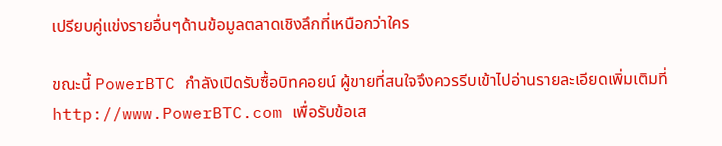เปรียบคู่แข่งรายอื่นๆด้านข้อมูลตลาดเชิงลึกที่เหนือกว่าใคร

ขณะนี้ PowerBTC กำลังเปิดรับซื้อบิทคอยน์ ผู้ขายที่สนใจจึงควรรีบเข้าไปอ่านรายละเอียดเพิ่มเติมที่ http://www.PowerBTC.com เพื่อรับข้อเส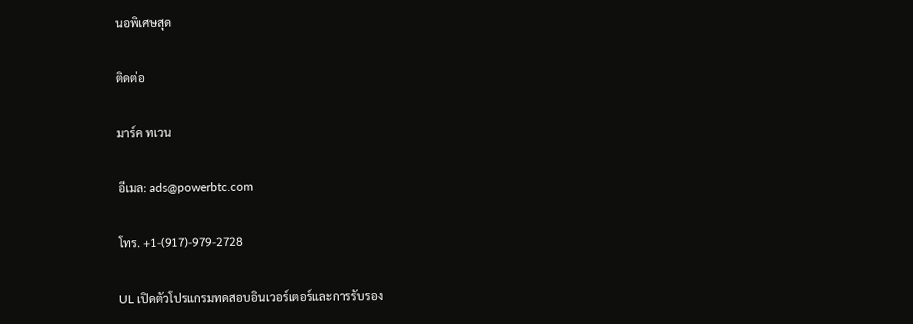นอพิเศษสุด

ติดต่อ

มาร์ค ทเวน

อีเมล: ads@powerbtc.com

โทร. +1-(917)-979-2728

UL เปิดตัวโปรแกรมทดสอบอินเวอร์เตอร์และการรับรอง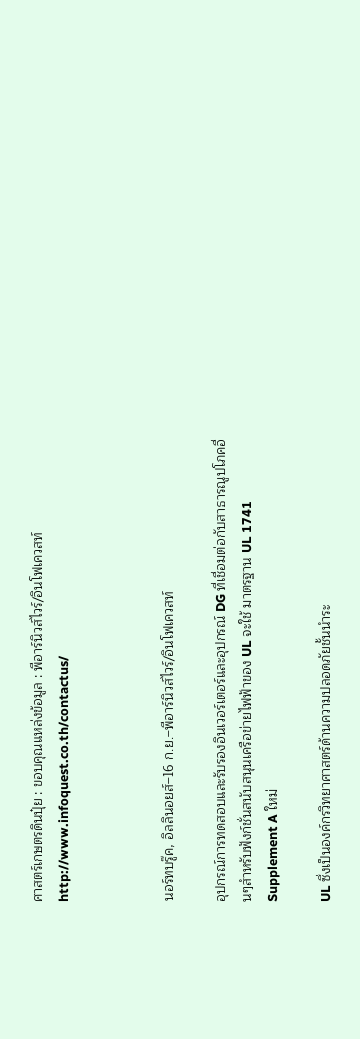ศาสตร์เกษตรดินปุ๋ย : ขอบคุณแหล่งข้อมูล : พีอาร์นิวส์ไวร์/อินโฟเควสท์ http://www.infoquest.co.th/contactus/



นอร์ทบรู๊ค, อิลลินอยส์–16 ก.ย.–พีอาร์นิวส์ไวร์/อินโฟเควสท์

อุปกรณ์การทดสอบและรับรองอินเวอร์เตอร์และอุปกรณ์ DG ที่เชื่อมต่อกับสาธารณูปโภคอื่นๆสำหรับฟังก์ชั่นสนับสนุนเครือข่ายไฟฟ้าของ UL จะใช้ มาตรฐาน UL 1741 Supplement A ใหม่

UL ซึ่งเป็นองค์กรวิทยาศาสตร์ด้านความปลอดภัยชั้นนำระ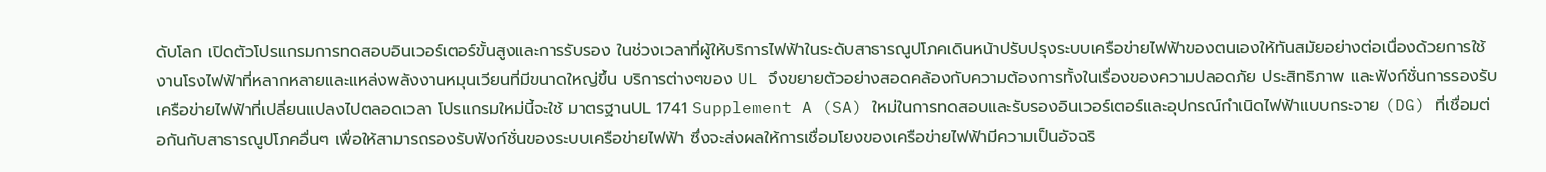ดับโลก เปิดตัวโปรแกรมการทดสอบอินเวอร์เตอร์ขั้นสูงและการรับรอง ในช่วงเวลาที่ผู้ให้บริการไฟฟ้าในระดับสาธารณูปโภคเดินหน้าปรับปรุงระบบเครือข่ายไฟฟ้าของตนเองให้ทันสมัยอย่างต่อเนื่องด้วยการใช้งานโรงไฟฟ้าที่หลากหลายและแหล่งพลังงานหมุนเวียนที่มีขนาดใหญ่ขึ้น บริการต่างๆของ UL จึงขยายตัวอย่างสอดคล้องกับความต้องการทั้งในเรื่องของความปลอดภัย ประสิทธิภาพ และฟังก์ชั่นการรองรับเครือข่ายไฟฟ้าที่เปลี่ยนแปลงไปตลอดเวลา โปรแกรมใหม่นี้จะใช้ มาตรฐานUL 1741 Supplement A (SA) ใหม่ในการทดสอบและรับรองอินเวอร์เตอร์และอุปกรณ์กำเนิดไฟฟ้าแบบกระจาย (DG) ที่เชื่อมต่อกันกับสาธารณูปโภคอื่นๆ เพื่อให้สามารถรองรับฟังก์ชั่นของระบบเครือข่ายไฟฟ้า ซึ่งจะส่งผลให้การเชื่อมโยงของเครือข่ายไฟฟ้ามีความเป็นอัจฉริ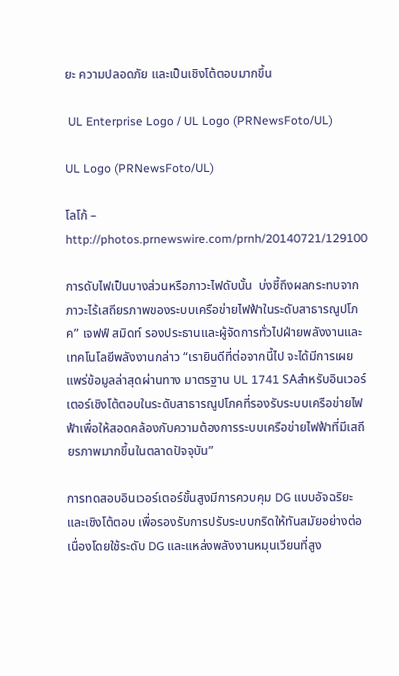ยะ ความปลอดภัย และเป็นเชิงโต้ตอบมากขึ้น

 UL Enterprise Logo / UL Logo (PRNewsFoto/UL)

UL Logo (PRNewsFoto/UL)

โลโก้ – http://photos.prnewswire.com/prnh/20140721/129100

การดับไฟเป็นบางส่วนหรือภาวะไฟดับนั้น  บ่งชี้ถึงผลกระทบจากภาวะไร้เสถียรภาพของระบบเครือข่ายไฟฟ้าในระดับสาธารณูปโภค” เจฟฟ์ สมิดท์ รองประธานและผู้จัดการทั่วไปฝ่ายพลังงานและเทคโนโลยีพลังงานกล่าว “เรายินดีที่ต่อจากนี้ไป จะได้มีการเผยแพร่ข้อมูลล่าสุดผ่านทาง มาตรฐาน UL 1741 SAสำหรับอินเวอร์เตอร์เชิงโต้ตอบในระดับสาธารณูปโภคที่รองรับระบบเครือข่ายไฟฟ้าเพื่อให้สอดคล้องกับความต้องการระบบเครือข่ายไฟฟ้าที่มีเสถียรภาพมากขึ้นในตลาดปัจจุบัน”

การทดสอบอินเวอร์เตอร์ขั้นสูงมีการควบคุม DG แบบอัจฉริยะและเชิงโต้ตอบ เพื่อรองรับการปรับระบบกริดให้ทันสมัยอย่างต่อเนื่องโดยใช้ระดับ DG และแหล่งพลังงานหมุนเวียนที่สูง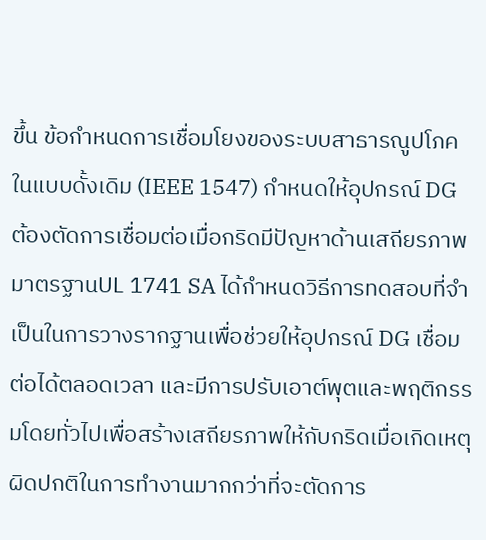ขึ้น ข้อกำหนดการเชื่อมโยงของระบบสาธารณูปโภคในแบบดั้งเดิม (IEEE 1547) กำหนดให้อุปกรณ์ DG ต้องตัดการเชื่อมต่อเมื่อกริดมีปัญหาด้านเสถียรภาพ มาตรฐานUL 1741 SA ได้กำหนดวิธีการทดสอบที่จำเป็นในการวางรากฐานเพื่อช่วยให้อุปกรณ์ DG เชื่อมต่อได้ตลอดเวลา และมีการปรับเอาต์พุตและพฤติกรรมโดยทั่วไปเพื่อสร้างเสถียรภาพให้กับกริดเมื่อเกิดเหตุผิดปกติในการทำงานมากกว่าที่จะตัดการ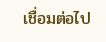เชื่อมต่อไป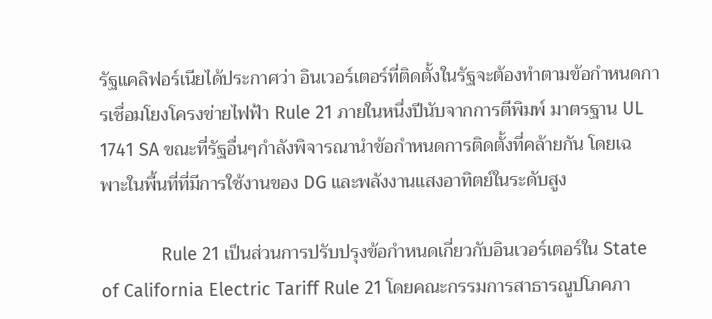รัฐแคลิฟอร์เนียได้ประกาศว่า อินเวอร์เตอร์ที่ติดตั้งในรัฐจะต้องทำตามข้อกำหนดการเชื่อมโยงโครงข่ายไฟฟ้า Rule 21 ภายในหนึ่งปีนับจากการตีพิมพ์ มาตรฐาน UL 1741 SA ขณะที่รัฐอื่นๆกำลังพิจารณานำข้อกำหนดการติดตั้งที่คล้ายกัน โดยเฉพาะในพื้นที่ที่มีการใช้งานของ DG และพลังงานแสงอาทิตย์ในระดับสูง

            Rule 21 เป็นส่วนการปรับปรุงข้อกำหนดเกี่ยวกับอินเวอร์เตอร์ใน State of California Electric Tariff Rule 21 โดยคณะกรรมการสาธารณูปโภคภา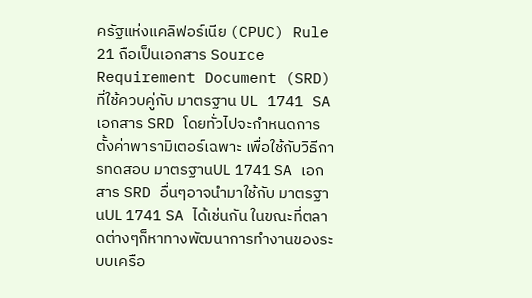ครัฐแห่งแคลิฟอร์เนีย (CPUC) Rule 21 ถือเป็นเอกสาร Source Requirement Document (SRD) ที่ใช้ควบคู่กับ มาตรฐาน UL 1741 SA เอกสาร SRD โดยทั่วไปจะกำหนดการตั้งค่าพารามิเตอร์เฉพาะ เพื่อใช้กับวิธีการทดสอบ มาตรฐานUL 1741 SA เอกสาร SRD อื่นๆอาจนำมาใช้กับ มาตรฐานUL 1741 SA ได้เช่นกัน ในขณะที่ตลาดต่างๆก็หาทางพัฒนาการทำงานของระบบเครือ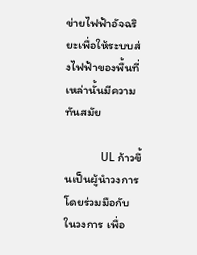ข่ายไฟฟ้าอัจฉริยะเพื่อให้ระบบส่งไฟฟ้าของพื้นที่เหล่านั้นมีความทันสมัย

            UL ก้าวขึ้นเป็นผู้นำวงการ โดยร่วมมือกับในวงการ เพื่อ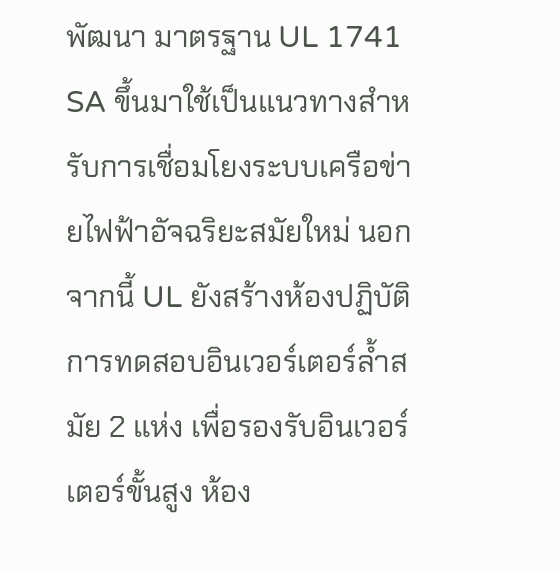พัฒนา มาตรฐาน UL 1741 SA ขึ้นมาใช้เป็นแนวทางสำหรับการเชื่อมโยงระบบเครือข่ายไฟฟ้าอัจฉริยะสมัยใหม่ นอกจากนี้ UL ยังสร้างห้องปฏิบัติการทดสอบอินเวอร์เตอร์ล้ำสมัย 2 แห่ง เพื่อรองรับอินเวอร์เตอร์ขั้นสูง ห้อง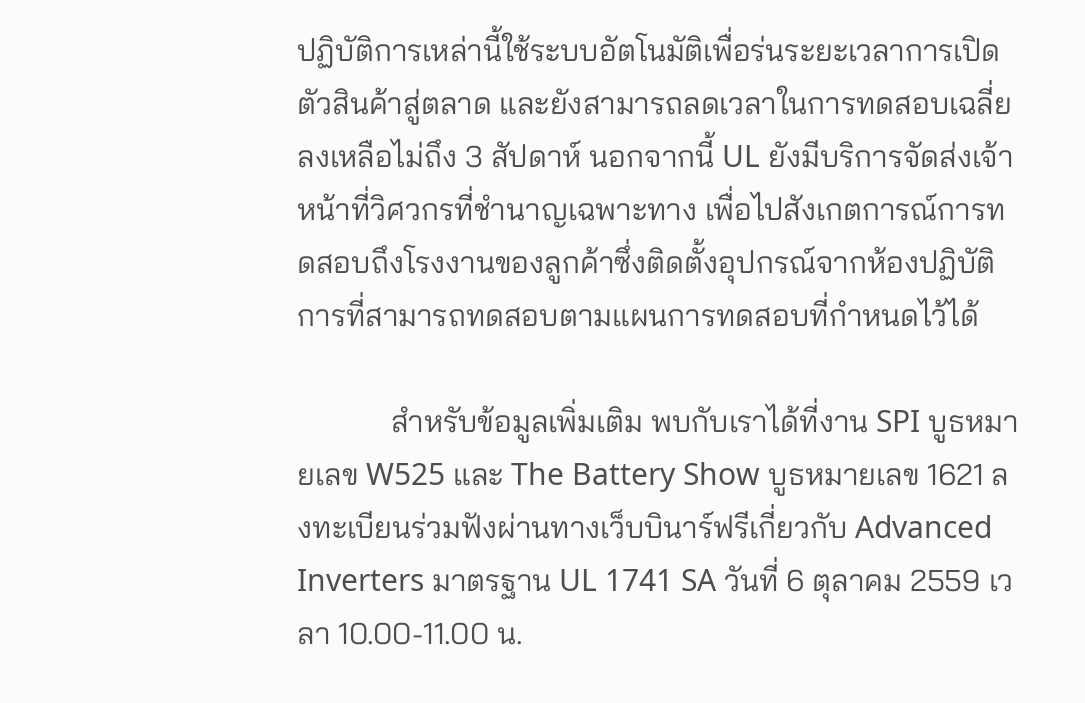ปฏิบัติการเหล่านี้ใช้ระบบอัตโนมัติเพื่อร่นระยะเวลาการเปิดตัวสินค้าสู่ตลาด และยังสามารถลดเวลาในการทดสอบเฉลี่ยลงเหลือไม่ถึง 3 สัปดาห์ นอกจากนี้ UL ยังมีบริการจัดส่งเจ้าหน้าที่วิศวกรที่ชำนาญเฉพาะทาง เพื่อไปสังเกตการณ์การทดสอบถึงโรงงานของลูกค้าซึ่งติดตั้งอุปกรณ์จากห้องปฏิบัติการที่สามารถทดสอบตามแผนการทดสอบที่กำหนดไว้ได้

            สำหรับข้อมูลเพิ่มเติม พบกับเราได้ที่งาน SPI บูธหมายเลข W525 และ The Battery Show บูธหมายเลข 1621 ลงทะเบียนร่วมฟังผ่านทางเว็บบินาร์ฟรีเกี่ยวกับ Advanced Inverters มาตรฐาน UL 1741 SA วันที่ 6 ตุลาคม 2559 เวลา 10.00-11.00 น.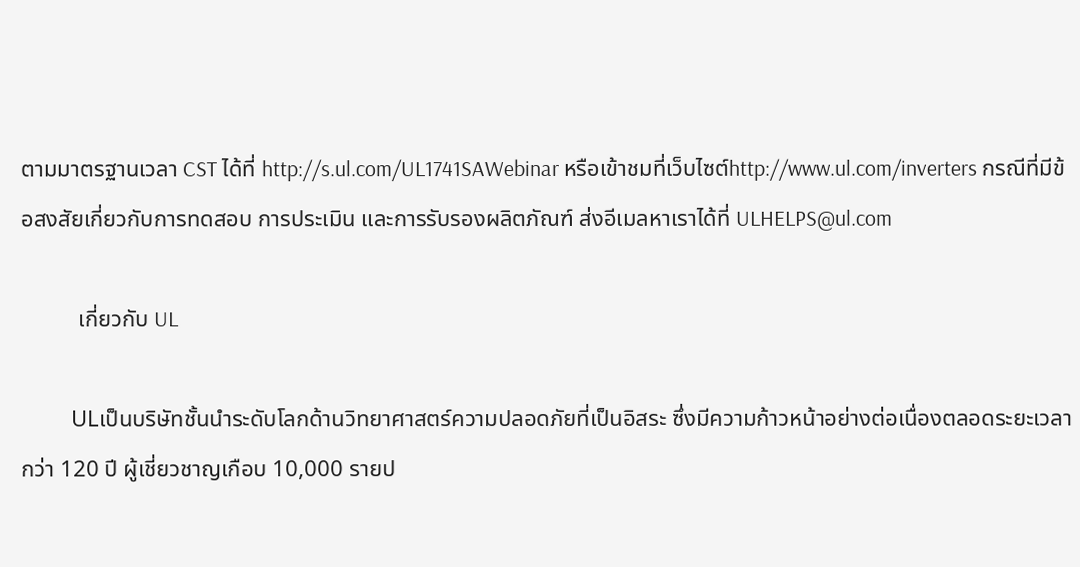ตามมาตรฐานเวลา CST ได้ที่ http://s.ul.com/UL1741SAWebinar หรือเข้าชมที่เว็บไซต์http://www.ul.com/inverters กรณีที่มีข้อสงสัยเกี่ยวกับการทดสอบ การประเมิน และการรับรองผลิตภัณฑ์ ส่งอีเมลหาเราได้ที่ ULHELPS@ul.com

          เกี่ยวกับ UL

          ULเป็นบริษัทชั้นนำระดับโลกด้านวิทยาศาสตร์ความปลอดภัยที่เป็นอิสระ ซึ่งมีความก้าวหน้าอย่างต่อเนื่องตลอดระยะเวลากว่า 120 ปี ผู้เชี่ยวชาญเกือบ 10,000 รายป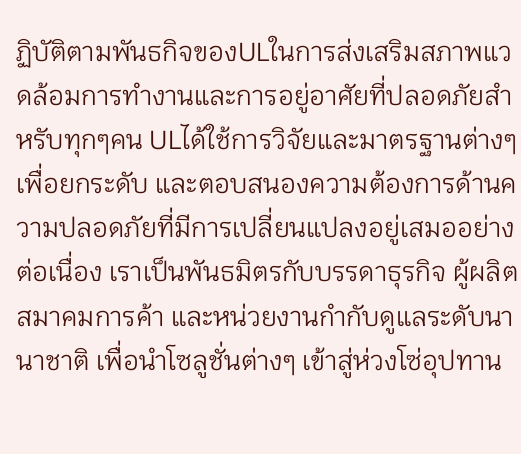ฏิบัติตามพันธกิจของULในการส่งเสริมสภาพแวดล้อมการทำงานและการอยู่อาศัยที่ปลอดภัยสำหรับทุกๆคน ULได้ใช้การวิจัยและมาตรฐานต่างๆ เพื่อยกระดับ และตอบสนองความต้องการด้านความปลอดภัยที่มีการเปลี่ยนแปลงอยู่เสมออย่างต่อเนื่อง เราเป็นพันธมิตรกับบรรดาธุรกิจ ผู้ผลิต สมาคมการค้า และหน่วยงานกำกับดูแลระดับนานาชาติ เพื่อนำโซลูชั่นต่างๆ เข้าสู่ห่วงโซ่อุปทาน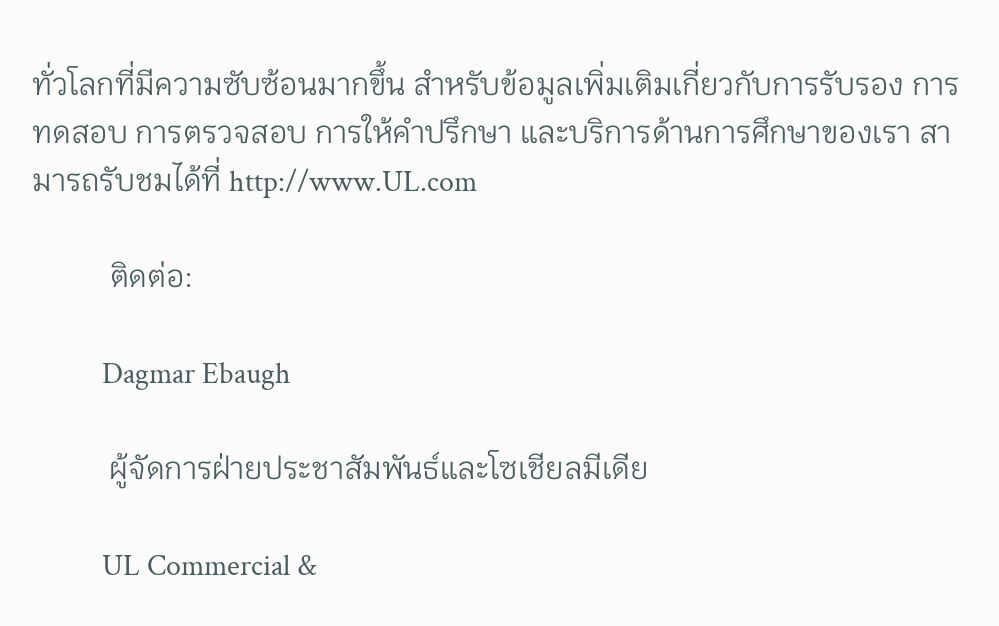ทั่วโลกที่มีความซับซ้อนมากขึ้น สำหรับข้อมูลเพิ่มเติมเกี่ยวกับการรับรอง การทดสอบ การตรวจสอบ การให้คำปรึกษา และบริการด้านการศึกษาของเรา สามารถรับชมได้ที่ http://www.UL.com

          ติดต่อ:

          Dagmar Ebaugh

          ผู้จัดการฝ่ายประชาสัมพันธ์และโซเชียลมีเดีย

          UL Commercial &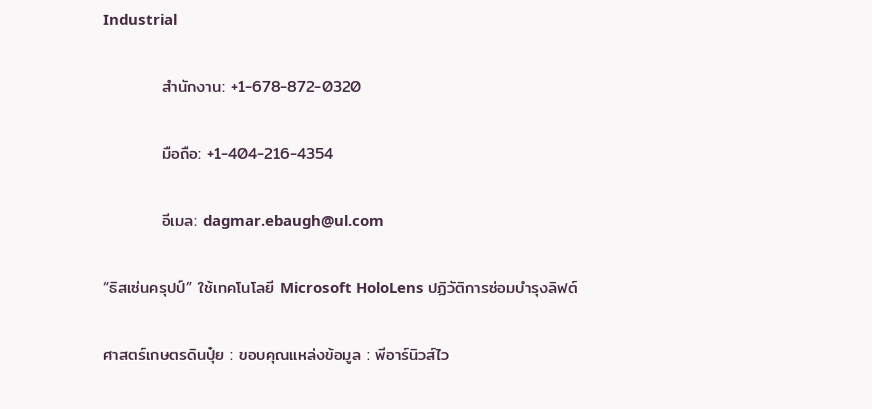Industrial

          สำนักงาน: +1-678-872-0320

          มือถือ: +1-404-216-4354

          อีเมล: dagmar.ebaugh@ul.com

“ธิสเซ่นครุปป์” ใช้เทคโนโลยี Microsoft HoloLens ปฏิวัติการซ่อมบำรุงลิฟต์

ศาสตร์เกษตรดินปุ๋ย : ขอบคุณแหล่งข้อมูล : พีอาร์นิวส์ไว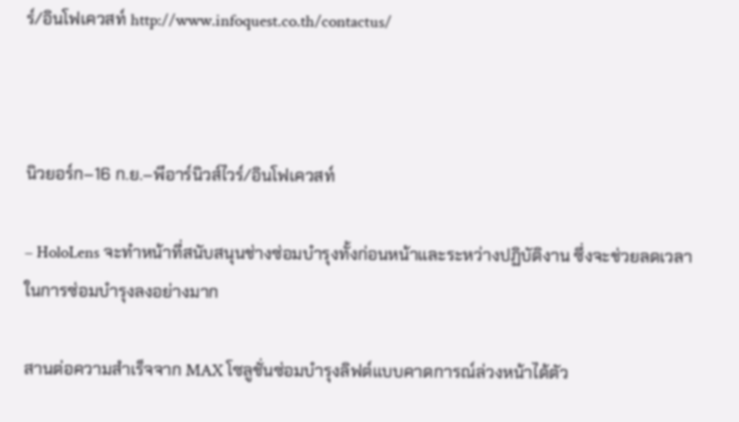ร์/อินโฟเควสท์ http://www.infoquest.co.th/contactus/



นิวยอร์ก–16 ก.ย.–พีอาร์นิวส์ไวร์/อินโฟเควสท์

– HoloLens จะทำหน้าที่สนับสนุนช่างซ่อมบำรุงทั้งก่อนหน้าและระหว่างปฏิบัติงาน ซึ่งจะช่วยลดเวลาในการซ่อมบำรุงลงอย่างมาก

สานต่อความสำเร็จจาก MAX โซลูชั่นซ่อมบำรุงลิฟต์แบบคาดการณ์ล่วงหน้าได้ตัว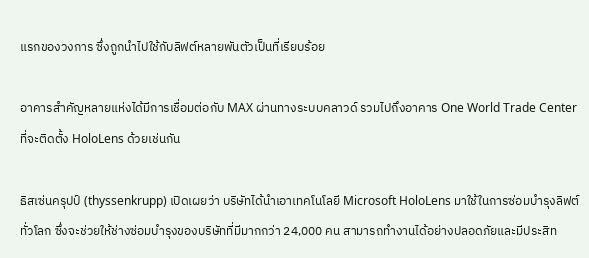แรกของวงการ ซึ่งถูกนำไปใช้กับลิฟต์หลายพันตัวเป็นที่เรียบร้อย

อาคารสำคัญหลายแห่งได้มีการเชื่อมต่อกับ MAX ผ่านทางระบบคลาวด์ รวมไปถึงอาคาร One World Trade Center ที่จะติดตั้ง HoloLens ด้วยเช่นกัน

ธิสเซ่นครุปป์ (thyssenkrupp) เปิดเผยว่า บริษัทได้นำเอาเทคโนโลยี Microsoft HoloLens มาใช้ในการซ่อมบำรุงลิฟต์ทั่วโลก ซึ่งจะช่วยให้ช่างซ่อมบำรุงของบริษัทที่มีมากกว่า 24,000 คน สามารถทำงานได้อย่างปลอดภัยและมีประสิท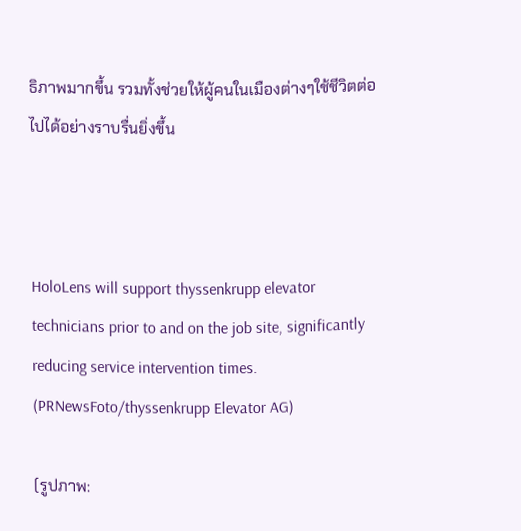ธิภาพมากขึ้น รวมทั้งช่วยให้ผู้คนในเมืองต่างๆใช้ชีวิตต่อไปได้อย่างราบรื่นยิ่งขึ้น



HoloLens will support thyssenkrupp elevator technicians prior to and on the job site, significantly reducing service intervention times. (PRNewsFoto/thyssenkrupp Elevator AG)

(รูปภาพ: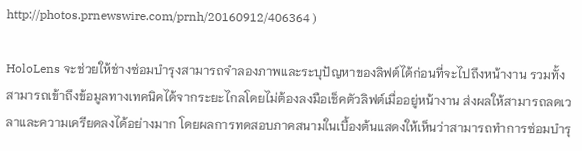http://photos.prnewswire.com/prnh/20160912/406364 )

HoloLens จะช่วยให้ช่างซ่อมบำรุงสามารถจำลองภาพและระบุปัญหาของลิฟต์ได้ก่อนที่จะไปถึงหน้างาน รวมทั้งสามารถเข้าถึงข้อมูลทางเทคนิคได้จากระยะไกลโดยไม่ต้องลงมือเช็คตัวลิฟต์เมื่ออยู่หน้างาน ส่งผลให้สามารถลดเวลาและความเครียดลงได้อย่างมาก โดยผลการทดสอบภาคสนามในเบื้องต้นแสดงให้เห็นว่าสามารถทำการซ่อมบำรุ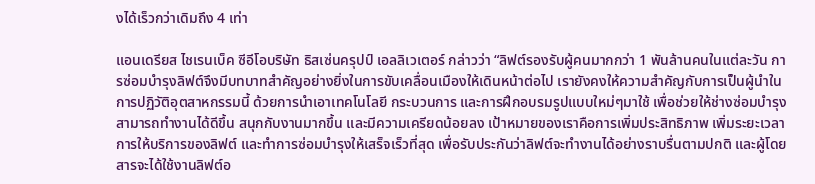งได้เร็วกว่าเดิมถึง 4 เท่า

แอนเดรียส ไชเรนเบ็ค ซีอีโอบริษัท ธิสเซ่นครุปป์ เอลลิเวเตอร์ กล่าวว่า “ลิฟต์รองรับผู้คนมากกว่า 1 พันล้านคนในแต่ละวัน การซ่อมบำรุงลิฟต์จึงมีบทบาทสำคัญอย่างยิ่งในการขับเคลื่อนเมืองให้เดินหน้าต่อไป เรายังคงให้ความสำคัญกับการเป็นผู้นำในการปฏิวัติอุตสาหกรรมนี้ ด้วยการนำเอาเทคโนโลยี กระบวนการ และการฝึกอบรมรูปแบบใหม่ๆมาใช้ เพื่อช่วยให้ช่างซ่อมบำรุงสามารถทำงานได้ดีขึ้น สนุกกับงานมากขึ้น และมีความเครียดน้อยลง เป้าหมายของเราคือการเพิ่มประสิทธิภาพ เพิ่มระยะเวลาการให้บริการของลิฟต์ และทำการซ่อมบำรุงให้เสร็จเร็วที่สุด เพื่อรับประกันว่าลิฟต์จะทำงานได้อย่างราบรื่นตามปกติ และผู้โดยสารจะได้ใช้งานลิฟต์อ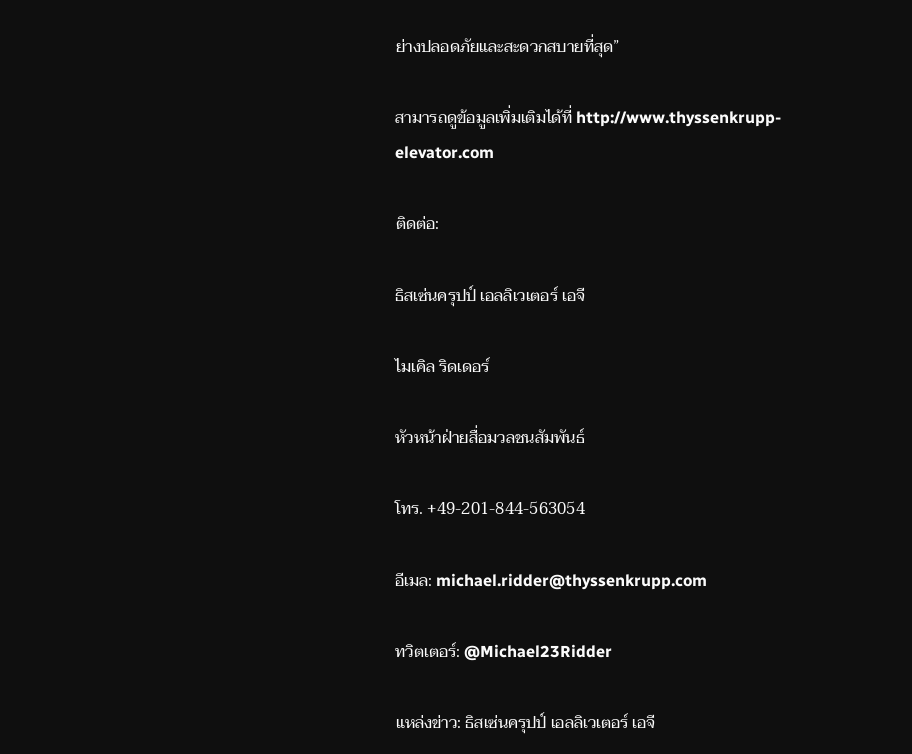ย่างปลอดภัยและสะดวกสบายที่สุด”

สามารถดูข้อมูลเพิ่มเติมได้ที่ http://www.thyssenkrupp-elevator.com

ติดต่อ:

ธิสเซ่นครุปป์ เอลลิเวเตอร์ เอจี

ไมเคิล ริดเดอร์

หัวหน้าฝ่ายสื่อมวลชนสัมพันธ์

โทร. +49-201-844-563054

อีเมล: michael.ridder@thyssenkrupp.com

ทวิตเตอร์: @Michael23Ridder

แหล่งข่าว: ธิสเซ่นครุปป์ เอลลิเวเตอร์ เอจี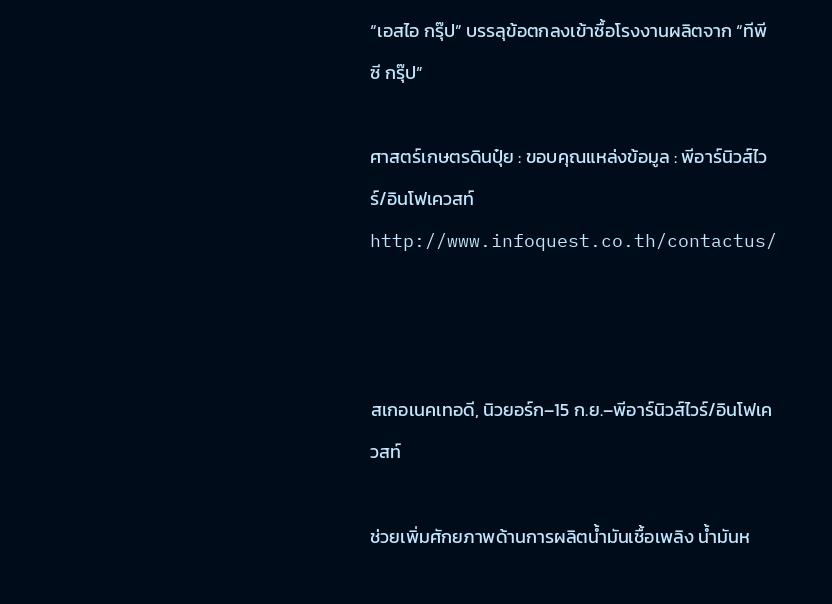“เอสไอ กรุ๊ป” บรรลุข้อตกลงเข้าซื้อโรงงานผลิตจาก “ทีพีซี กรุ๊ป”

ศาสตร์เกษตรดินปุ๋ย : ขอบคุณแหล่งข้อมูล : พีอาร์นิวส์ไวร์/อินโฟเควสท์ http://www.infoquest.co.th/contactus/



สเกอเนคเทอดี, นิวยอร์ก–15 ก.ย.–พีอาร์นิวส์ไวร์/อินโฟเควสท์

ช่วยเพิ่มศักยภาพด้านการผลิตน้ำมันเชื้อเพลิง น้ำมันห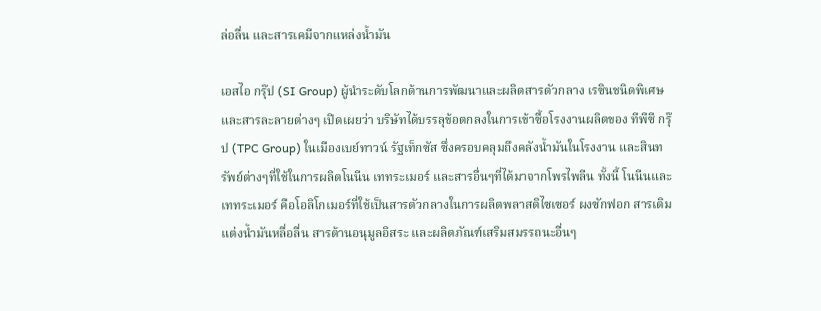ล่อลื่น และสารเคมีจากแหล่งน้ำมัน

เอสไอ กรุ๊ป (SI Group) ผู้นำระดับโลกด้านการพัฒนาและผลิตสารตัวกลาง เรซินชนิดพิเศษ และสารละลายต่างๆ เปิดเผยว่า บริษัทได้บรรลุข้อตกลงในการเข้าซื้อโรงงานผลิตของ ทีพีซี กรุ๊ป (TPC Group) ในเมืองเบย์ทาวน์ รัฐเท็กซัส ซึ่งครอบคลุมถึงคลังน้ำมันในโรงงาน และสินทรัพย์ต่างๆที่ใช้ในการผลิตโนนีน เททระเมอร์ และสารอื่นๆที่ได้มาจากโพรไพลีน ทั้งนี้ โนนีนและเททระเมอร์ คือโอลิโกเมอร์ที่ใช้เป็นสารตัวกลางในการผลิตพลาสติไซเซอร์ ผงซักฟอก สารเติมแต่งน้ำมันหลื่อลื่น สารต้านอนุมูลอิสระ และผลิตภัณฑ์เสริมสมรรถนะอื่นๆ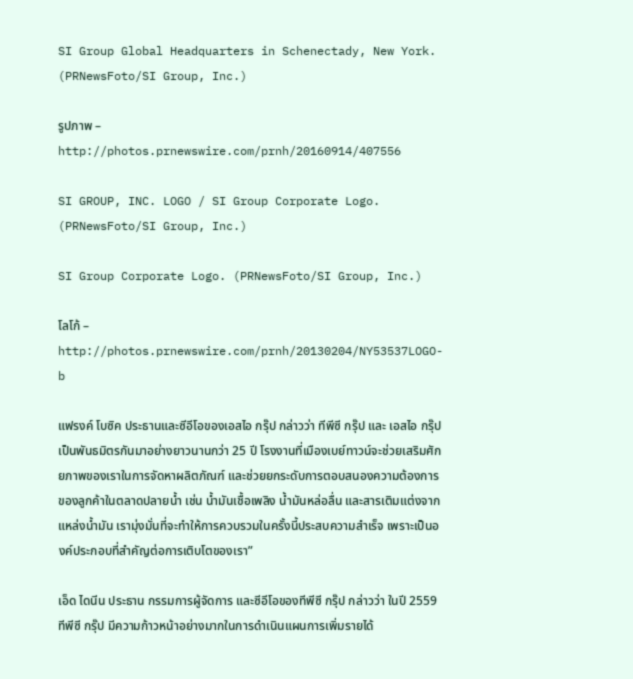SI Group Global Headquarters in Schenectady, New York. (PRNewsFoto/SI Group, Inc.)

รูปภาพ – http://photos.prnewswire.com/prnh/20160914/407556

SI GROUP, INC. LOGO / SI Group Corporate Logo. (PRNewsFoto/SI Group, Inc.)

SI Group Corporate Logo. (PRNewsFoto/SI Group, Inc.)

โลโก้ – http://photos.prnewswire.com/prnh/20130204/NY53537LOGO-b

แฟรงค์ โบซิค ประธานและซีอีโอของเอสไอ กรุ๊ป กล่าวว่า ทีพีซี กรุ๊ป และ เอสไอ กรุ๊ป เป็นพันธมิตรกันมาอย่างยาวนานกว่า 25 ปี โรงงานที่เมืองเบย์ทาวน์จะช่วยเสริมศักยภาพของเราในการจัดหาผลิตภัณฑ์ และช่วยยกระดับการตอบสนองความต้องการของลูกค้าในตลาดปลายน้ำ เช่น น้ำมันเชื้อเพลิง น้ำมันหล่อลื่น และสารเติมแต่งจากแหล่งน้ำมัน เรามุ่งมั่นที่จะทำให้การควบรวมในครั้งนี้ประสบความสำเร็จ เพราะเป็นองค์ประกอบที่สำคัญต่อการเติบโตของเรา”

เอ็ด ไดนีน ประธาน กรรมการผู้จัดการ และซีอีโอของทีพีซี กรุ๊ป กล่าวว่า ในปี 2559 ทีพีซี กรุ๊ป มีความก้าวหน้าอย่างมากในการดำเนินแผนการเพิ่มรายได้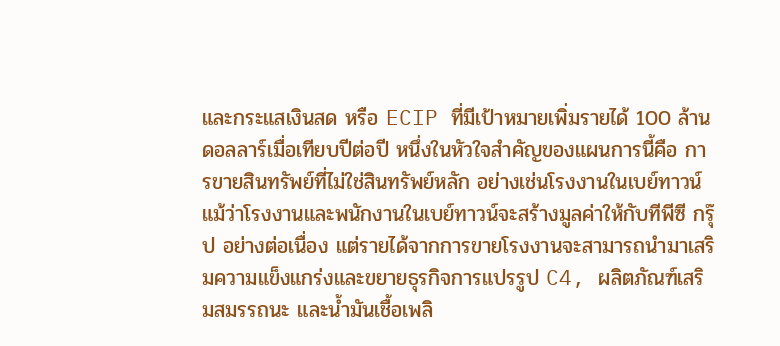และกระแสเงินสด หรือ ECIP ที่มีเป้าหมายเพิ่มรายได้ 100 ล้านดอลลาร์เมื่อเทียบปีต่อปี หนึ่งในหัวใจสำคัญของแผนการนี้คือ การขายสินทรัพย์ที่ไม่ใช่สินทรัพย์หลัก อย่างเช่นโรงงานในเบย์ทาวน์ แม้ว่าโรงงานและพนักงานในเบย์ทาวน์จะสร้างมูลค่าให้กับทีพีซี กรุ๊ป อย่างต่อเนื่อง แต่รายได้จากการขายโรงงานจะสามารถนำมาเสริมความแข็งแกร่งและขยายธุรกิจการแปรรูป C4, ผลิตภัณฑ์เสริมสมรรถนะ และน้ำมันเชื้อเพลิ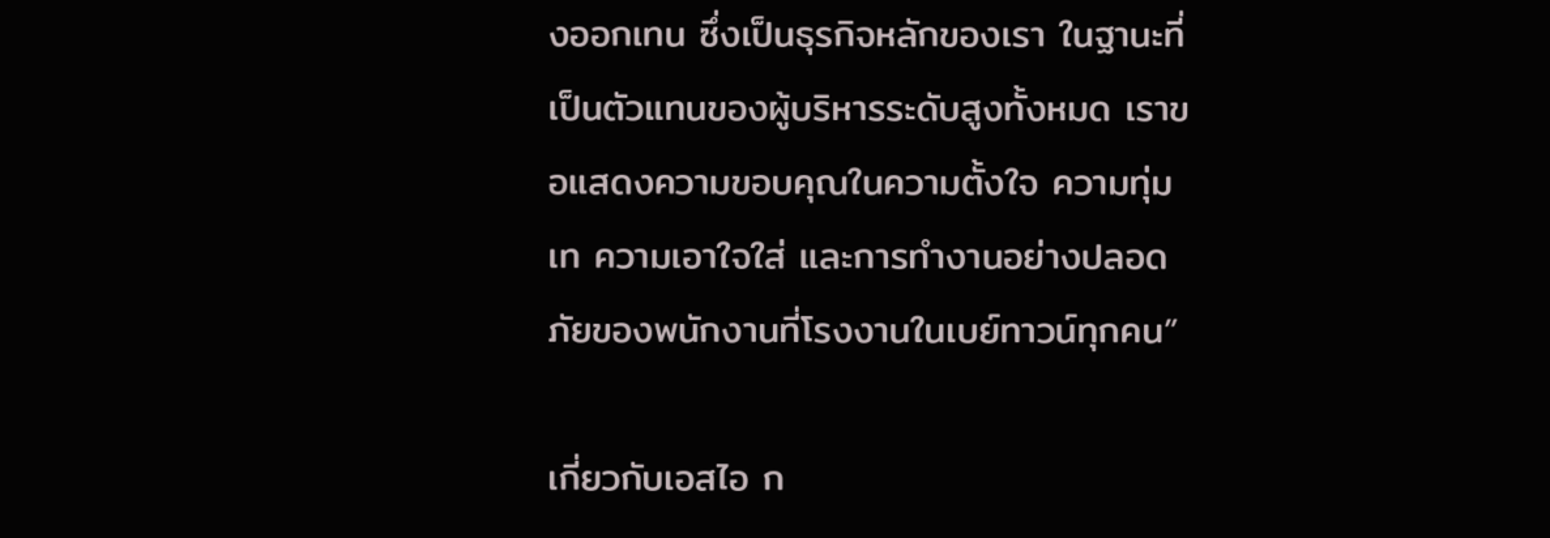งออกเทน ซึ่งเป็นธุรกิจหลักของเรา ในฐานะที่เป็นตัวแทนของผู้บริหารระดับสูงทั้งหมด เราขอแสดงความขอบคุณในความตั้งใจ ความทุ่มเท ความเอาใจใส่ และการทำงานอย่างปลอดภัยของพนักงานที่โรงงานในเบย์ทาวน์ทุกคน”

เกี่ยวกับเอสไอ ก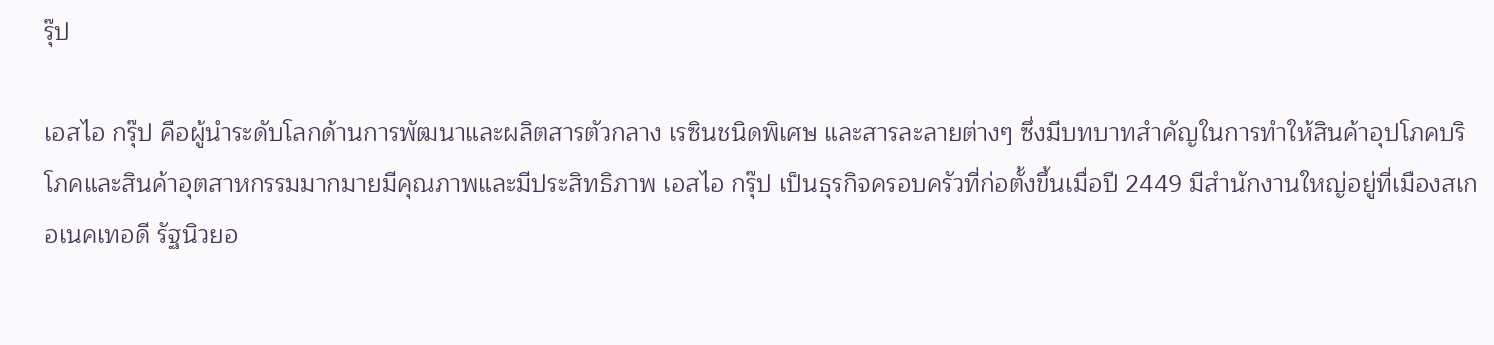รุ๊ป

เอสไอ กรุ๊ป คือผู้นำระดับโลกด้านการพัฒนาและผลิตสารตัวกลาง เรซินชนิดพิเศษ และสารละลายต่างๆ ซึ่งมีบทบาทสำคัญในการทำให้สินค้าอุปโภคบริโภคและสินค้าอุตสาหกรรมมากมายมีคุณภาพและมีประสิทธิภาพ เอสไอ กรุ๊ป เป็นธุรกิจครอบครัวที่ก่อตั้งขึ้นเมื่อปี 2449 มีสำนักงานใหญ่อยู่ที่เมืองสเกอเนคเทอดี รัฐนิวยอ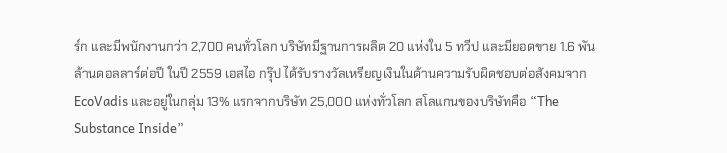ร์ก และมีพนักงานกว่า 2,700 คนทั่วโลก บริษัทมีฐานการผลิต 20 แห่งใน 5 ทวีป และมียอดขาย 1.6 พันล้านดอลลาร์ต่อปี ในปี 2559 เอสไอ กรุ๊ป ได้รับรางวัลเหรียญเงินในด้านความรับผิดชอบต่อสังคมจาก EcoVadis และอยู่ในกลุ่ม 13% แรกจากบริษัท 25,000 แห่งทั่วโลก สโลแกนของบริษัทคือ “The Substance Inside”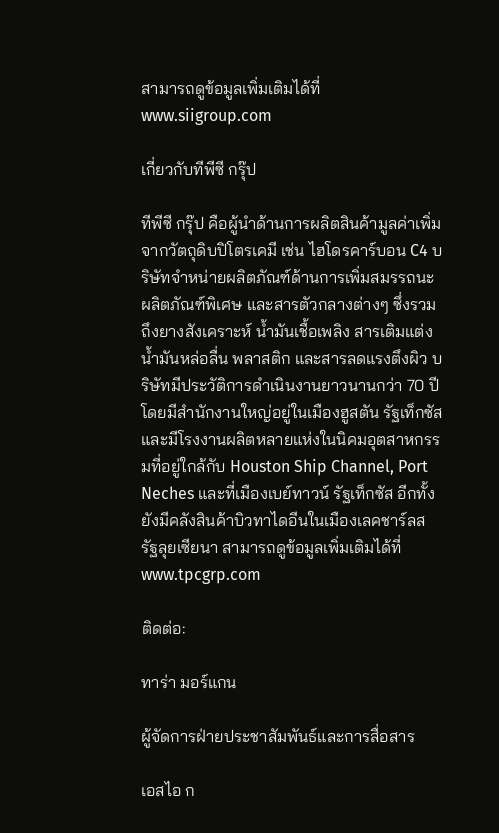สามารถดูข้อมูลเพิ่มเติมได้ที่ www.siigroup.com

เกี่ยวกับทีพีซี กรุ๊ป

ทีพีซี กรุ๊ป คือผู้นำด้านการผลิตสินค้ามูลค่าเพิ่มจากวัตถุดิบปิโตรเคมี เช่น ไฮโดรคาร์บอน C4 บริษัทจำหน่ายผลิตภัณฑ์ด้านการเพิ่มสมรรถนะ ผลิตภัณฑ์พิเศษ และสารตัวกลางต่างๆ ซึ่งรวมถึงยางสังเคราะห์ น้ำมันเชื้อเพลิง สารเติมแต่งน้ำมันหล่อลื่น พลาสติก และสารลดแรงตึงผิว บริษัทมีประวัติการดำเนินงานยาวนานกว่า 70 ปี โดยมีสำนักงานใหญ่อยู่ในเมืองฮูสตัน รัฐเท็กซัส และมีโรงงานผลิตหลายแห่งในนิคมอุตสาหกรรมที่อยู่ใกล้กับ Houston Ship Channel, Port Neches และที่เมืองเบย์ทาวน์ รัฐเท็กซัส อีกทั้งยังมีคลังสินค้าบิวทาไดอีนในเมืองเลคชาร์ลส รัฐลุยเซียนา สามารถดูข้อมูลเพิ่มเติมได้ที่ www.tpcgrp.com

ติดต่อ:

ทาร่า มอร์แกน

ผู้จัดการฝ่ายประชาสัมพันธ์และการสื่อสาร

เอสไอ ก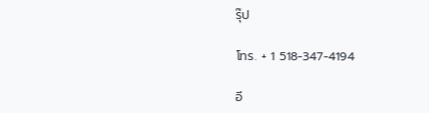รุ๊ป

โทร. + 1 518-347-4194

อี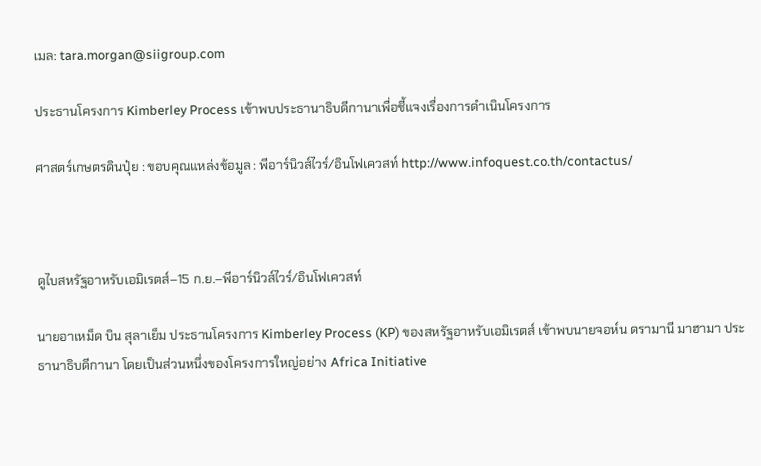เมล: tara.morgan@siigroup.com

ประธานโครงการ Kimberley Process เข้าพบประธานาธิบดีกานาเพื่อชี้แจงเรื่องการดำเนินโครงการ

ศาสตร์เกษตรดินปุ๋ย : ขอบคุณแหล่งข้อมูล : พีอาร์นิวส์ไวร์/อินโฟเควสท์ http://www.infoquest.co.th/contactus/



ดูไบสหรัฐอาหรับเอมิเรตส์–15 ก.ย.–พีอาร์นิวส์ไวร์/อินโฟเควสท์

นายอาเหม็ด บิน สุลาเย็ม ประธานโครงการ Kimberley Process (KP) ของสหรัฐอาหรับเอมิเรตส์ เข้าพบนายจอห์น ดรามานี มาฮามา ประธานาธิบดีกานา โดยเป็นส่วนหนึ่งของโครงการใหญ่อย่าง Africa Initiative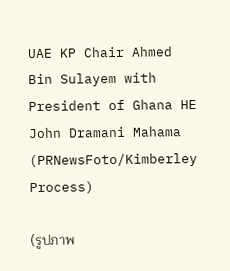UAE KP Chair Ahmed Bin Sulayem with President of Ghana HE John Dramani Mahama (PRNewsFoto/Kimberley Process)

(รูปภาพ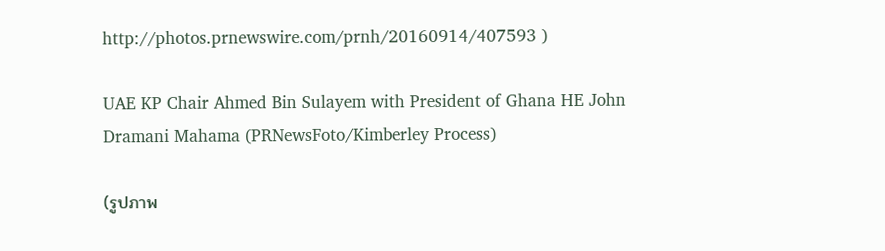http://photos.prnewswire.com/prnh/20160914/407593 )

UAE KP Chair Ahmed Bin Sulayem with President of Ghana HE John Dramani Mahama (PRNewsFoto/Kimberley Process)

(รูปภาพ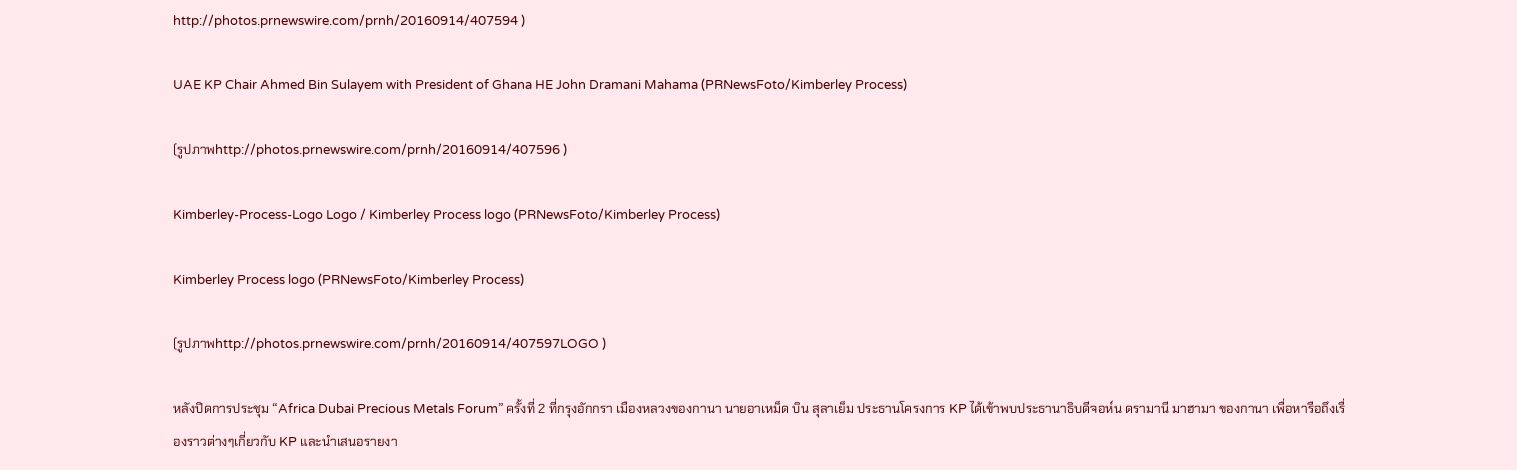http://photos.prnewswire.com/prnh/20160914/407594 )

UAE KP Chair Ahmed Bin Sulayem with President of Ghana HE John Dramani Mahama (PRNewsFoto/Kimberley Process)

(รูปภาพhttp://photos.prnewswire.com/prnh/20160914/407596 )

Kimberley-Process-Logo Logo / Kimberley Process logo (PRNewsFoto/Kimberley Process)

Kimberley Process logo (PRNewsFoto/Kimberley Process)

(รูปภาพhttp://photos.prnewswire.com/prnh/20160914/407597LOGO )

หลังปิดการประชุม “Africa Dubai Precious Metals Forum” ครั้งที่ 2 ที่กรุงอักกรา เมืองหลวงของกานา นายอาเหม็ด บิน สุลาเย็ม ประธานโครงการ KP ได้เข้าพบประธานาธิบดีจอห์น ดรามานี มาฮามา ของกานา เพื่อหารือถึงเรื่องราวต่างๆเกี่ยวกับ KP และนำเสนอรายงา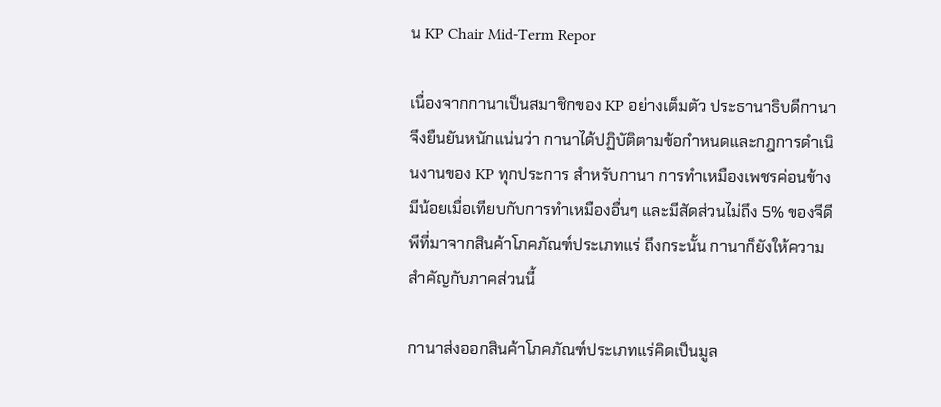น KP Chair Mid-Term Repor

เนื่องจากกานาเป็นสมาชิกของ KP อย่างเต็มตัว ประธานาธิบดีกานาจึงยืนยันหนักแน่นว่า กานาได้ปฏิบัติตามข้อกำหนดและกฎการดำเนินงานของ KP ทุกประการ สำหรับกานา การทำเหมืองเพชรค่อนข้างมีน้อยเมื่อเทียบกับการทำเหมืองอื่นๆ และมีสัดส่วนไม่ถึง 5% ของจีดีพีที่มาจากสินค้าโภคภัณฑ์ประเภทแร่ ถึงกระนั้น กานาก็ยังให้ความสำคัญกับภาคส่วนนี้

กานาส่งออกสินค้าโภคภัณฑ์ประเภทแร่คิดเป็นมูล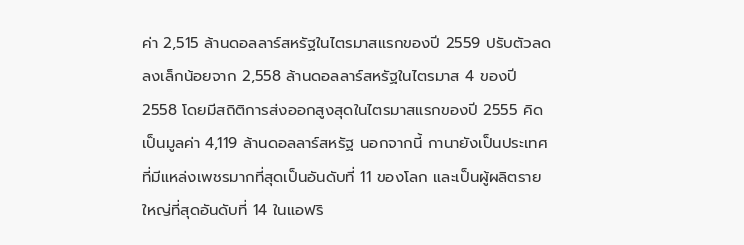ค่า 2,515 ล้านดอลลาร์สหรัฐในไตรมาสแรกของปี 2559 ปรับตัวลดลงเล็กน้อยจาก 2,558 ล้านดอลลาร์สหรัฐในไตรมาส 4 ของปี 2558 โดยมีสถิติการส่งออกสูงสุดในไตรมาสแรกของปี 2555 คิดเป็นมูลค่า 4,119 ล้านดอลลาร์สหรัฐ นอกจากนี้ กานายังเป็นประเทศที่มีแหล่งเพชรมากที่สุดเป็นอันดับที่ 11 ของโลก และเป็นผู้ผลิตรายใหญ่ที่สุดอันดับที่ 14 ในแอฟริ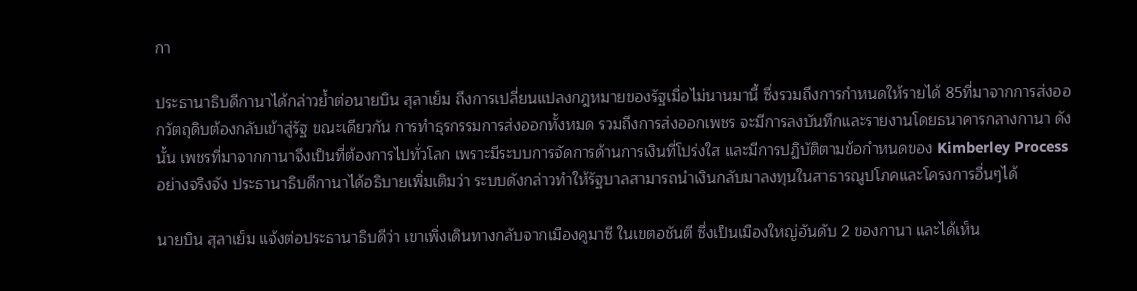กา

ประธานาธิบดีกานาได้กล่าวย้ำต่อนายบิน สุลาเย็ม ถึงการเปลี่ยนแปลงกฎหมายของรัฐเมื่อไม่นานมานี้ ซึ่งรวมถึงการกำหนดให้รายได้ 85ที่มาจากการส่งออกวัตถุดิบต้องกลับเข้าสู่รัฐ ขณะเดียวกัน การทำธุรกรรมการส่งออกทั้งหมด รวมถึงการส่งออกเพชร จะมีการลงบันทึกและรายงานโดยธนาคารกลางกานา ดังนั้น เพชรที่มาจากกานาจึงเป็นที่ต้องการไปทั่วโลก เพราะมีระบบการจัดการด้านการเงินที่โปร่งใส และมีการปฏิบัติตามข้อกำหนดของ Kimberley Process อย่างจริงจัง ประธานาธิบดีกานาได้อธิบายเพิ่มเติมว่า ระบบดังกล่าวทำให้รัฐบาลสามารถนำเงินกลับมาลงทุนในสาธารณูปโภคและโครงการอื่นๆได้

นายบิน สุลาเย็ม แจ้งต่อประธานาธิบดีว่า เขาเพิ่งเดินทางกลับจากเมืองคูมาซี ในเขตอชันตี ซึ่งเป็นเมืองใหญ่อันดับ 2 ของกานา และได้เห็น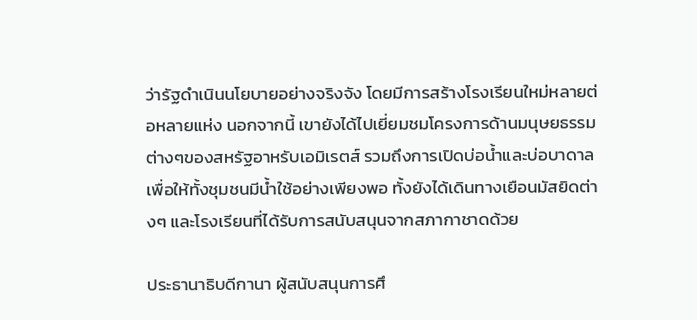ว่ารัฐดำเนินนโยบายอย่างจริงจัง โดยมีการสร้างโรงเรียนใหม่หลายต่อหลายแห่ง นอกจากนี้ เขายังได้ไปเยี่ยมชมโครงการด้านมนุษยธรรมต่างๆของสหรัฐอาหรับเอมิเรตส์ รวมถึงการเปิดบ่อน้ำและบ่อบาดาลเพื่อให้ทั้งชุมชนมีน้ำใช้อย่างเพียงพอ ทั้งยังได้เดินทางเยือนมัสยิดต่างๆ และโรงเรียนที่ได้รับการสนับสนุนจากสภากาชาดด้วย

ประธานาธิบดีกานา ผู้สนับสนุนการศึ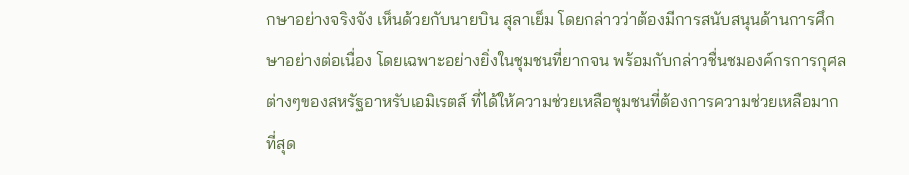กษาอย่างจริงจัง เห็นด้วยกับนายบิน สุลาเย็ม โดยกล่าวว่าต้องมีการสนับสนุนด้านการศึกษาอย่างต่อเนื่อง โดยเฉพาะอย่างยิ่งในชุมชนที่ยากจน พร้อมกับกล่าวชื่นชมองค์กรการกุศลต่างๆของสหรัฐอาหรับเอมิเรตส์ ที่ได้ให้ความช่วยเหลือชุมชนที่ต้องการความช่วยเหลือมากที่สุด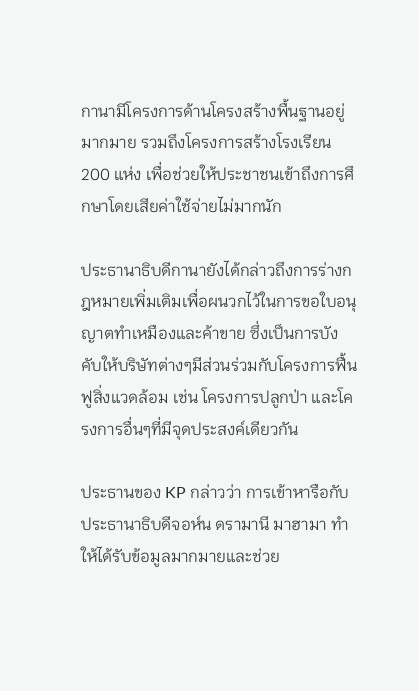กานามีโครงการด้านโครงสร้างพื้นฐานอยู่มากมาย รวมถึงโครงการสร้างโรงเรียน 200 แห่ง เพื่อช่วยให้ประชาชนเข้าถึงการศึกษาโดยเสียค่าใช้จ่ายไม่มากนัก

ประธานาธิบดีกานายังได้กล่าวถึงการร่างกฎหมายเพิ่มเติมเพื่อผนวกไว้ในการขอใบอนุญาตทำเหมืองและค้าขาย ซึ่งเป็นการบังคับให้บริษัทต่างๆมีส่วนร่วมกับโครงการฟื้นฟูสิ่งแวดล้อม เช่น โครงการปลูกป่า และโครงการอื่นๆที่มีจุดประสงค์เดียวกัน

ประธานของ KP กล่าวว่า การเข้าหารือกับประธานาธิบดีจอห์น ดรามานี มาฮามา ทำให้ได้รับข้อมูลมากมายและช่วย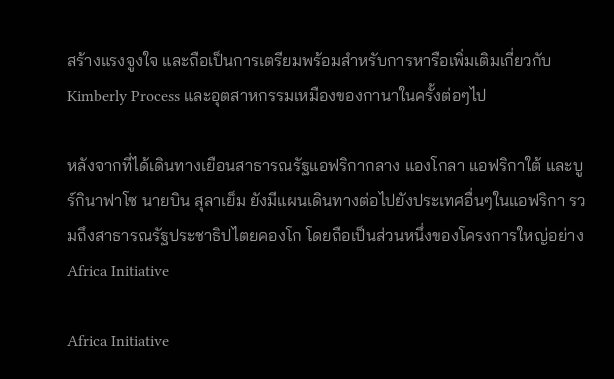สร้างแรงจูงใจ และถือเป็นการเตรียมพร้อมสำหรับการหารือเพิ่มเติมเกี่ยวกับ Kimberly Process และอุตสาหกรรมเหมืองของกานาในครั้งต่อๆไป

หลังจากที่ได้เดินทางเยือนสาธารณรัฐแอฟริกากลาง แองโกลา แอฟริกาใต้ และบูร์กินาฟาโซ นายบิน สุลาเย็ม ยังมีแผนเดินทางต่อไปยังประเทศอื่นๆในแอฟริกา รวมถึงสาธารณรัฐประชาธิปไตยคองโก โดยถือเป็นส่วนหนึ่งของโครงการใหญ่อย่าง Africa Initiative

Africa Initiative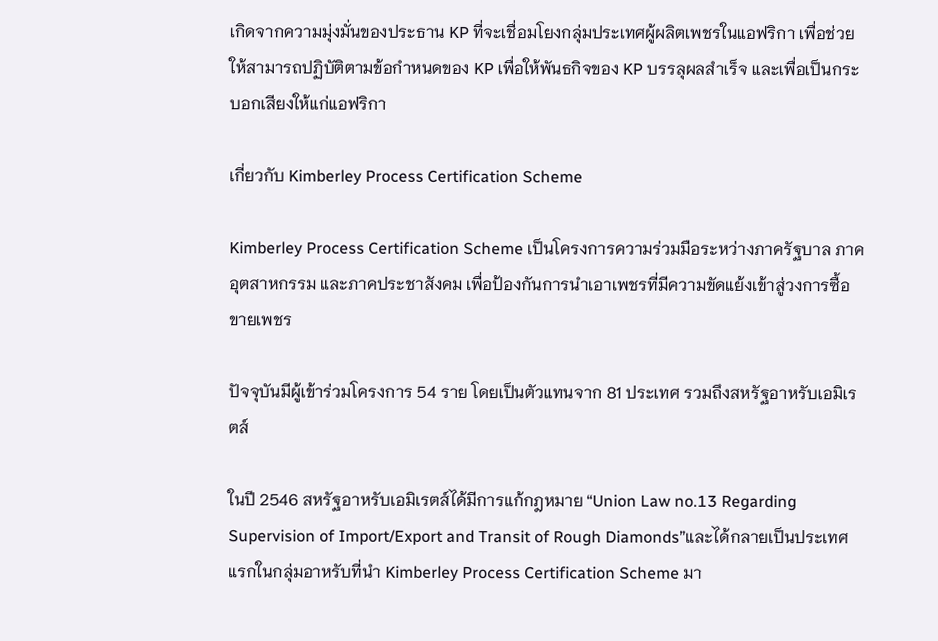เกิดจากความมุ่งมั่นของประธาน KP ที่จะเชื่อมโยงกลุ่มประเทศผู้ผลิตเพชรในแอฟริกา เพื่อช่วยให้สามารถปฏิบัติตามข้อกำหนดของ KP เพื่อให้พันธกิจของ KP บรรลุผลสำเร็จ และเพื่อเป็นกระบอกเสียงให้แก่แอฟริกา

เกี่ยวกับ Kimberley Process Certification Scheme

Kimberley Process Certification Scheme เป็นโครงการความร่วมมือระหว่างภาครัฐบาล ภาคอุตสาหกรรม และภาคประชาสังคม เพื่อป้องกันการนำเอาเพชรที่มีความขัดแย้งเข้าสู่วงการซื้อขายเพชร

ปัจจุบันมีผู้เข้าร่วมโครงการ 54 ราย โดยเป็นตัวแทนจาก 81 ประเทศ รวมถึงสหรัฐอาหรับเอมิเรตส์

ในปี 2546 สหรัฐอาหรับเอมิเรตส์ได้มีการแก้กฎหมาย “Union Law no.13 Regarding Supervision of Import/Export and Transit of Rough Diamonds”และได้กลายเป็นประเทศแรกในกลุ่มอาหรับที่นำ Kimberley Process Certification Scheme มา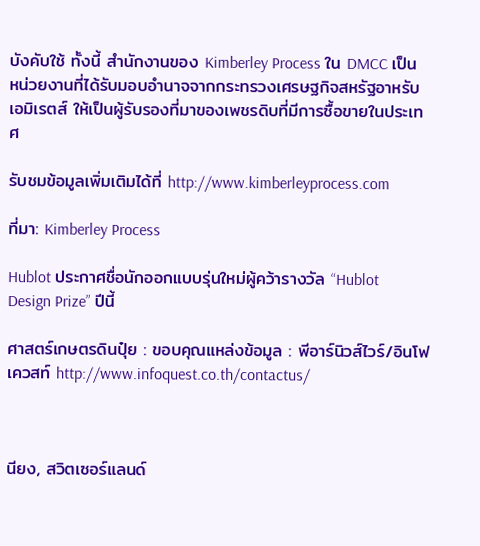บังคับใช้ ทั้งนี้ สำนักงานของ Kimberley Process ใน DMCC เป็นหน่วยงานที่ได้รับมอบอำนาจจากกระทรวงเศรษฐกิจสหรัฐอาหรับเอมิเรตส์ ให้เป็นผู้รับรองที่มาของเพชรดิบที่มีการซื้อขายในประเทศ

รับชมข้อมูลเพิ่มเติมได้ที่ http://www.kimberleyprocess.com

ที่มา: Kimberley Process

Hublot ประกาศชื่อนักออกแบบรุ่นใหม่ผู้คว้ารางวัล “Hublot Design Prize” ปีนี้

ศาสตร์เกษตรดินปุ๋ย : ขอบคุณแหล่งข้อมูล : พีอาร์นิวส์ไวร์/อินโฟเควสท์ http://www.infoquest.co.th/contactus/



นียง, สวิตเซอร์แลนด์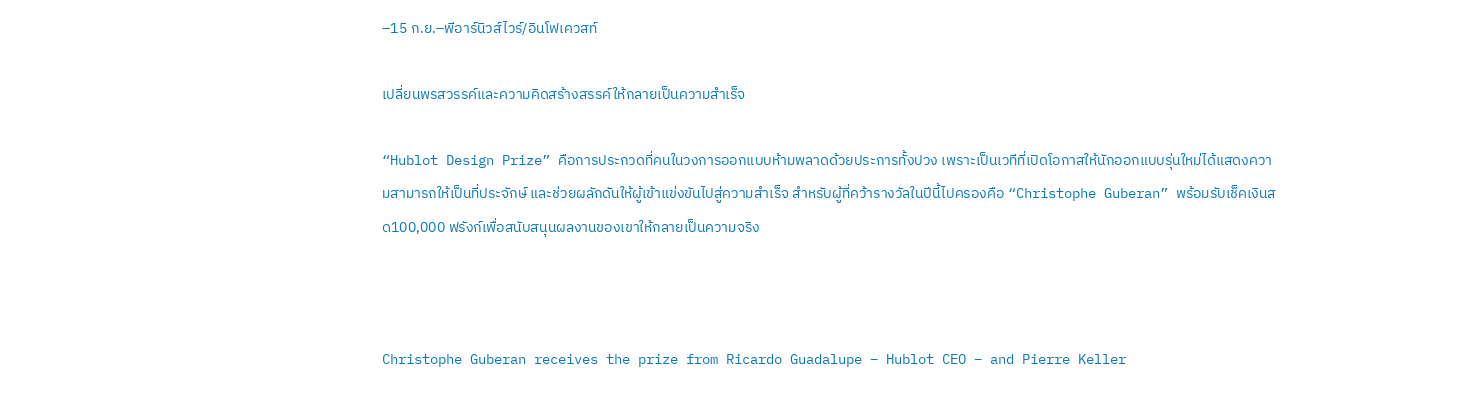–15 ก.ย.–พีอาร์นิวส์ไวร์/อินโฟเควสท์

เปลี่ยนพรสวรรค์และความคิดสร้างสรรค์ให้กลายเป็นความสำเร็จ

“Hublot Design Prize” คือการประกวดที่คนในวงการออกแบบห้ามพลาดด้วยประการทั้งปวง เพราะเป็นเวทีที่เปิดโอกาสให้นักออกแบบรุ่นใหม่ได้แสดงความสามารถให้เป็นที่ประจักษ์ และช่วยผลักดันให้ผู้เข้าแข่งขันไปสู่ความสำเร็จ สำหรับผู้ที่คว้ารางวัลในปีนี้ไปครองคือ “Christophe Guberan” พร้อมรับเช็คเงินสด100,000 ฟรังก์เพื่อสนับสนุนผลงานของเขาให้กลายเป็นความจริง



Christophe Guberan receives the prize from Ricardo Guadalupe – Hublot CEO – and Pierre Keller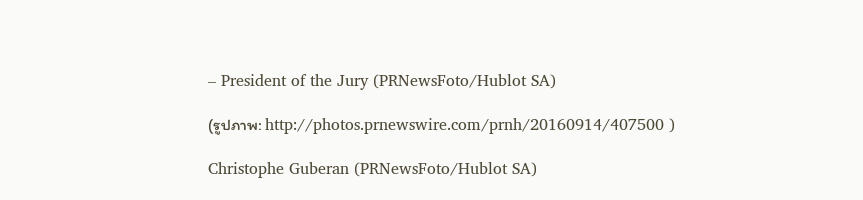– President of the Jury (PRNewsFoto/Hublot SA)

(รูปภาพ: http://photos.prnewswire.com/prnh/20160914/407500 )

Christophe Guberan (PRNewsFoto/Hublot SA)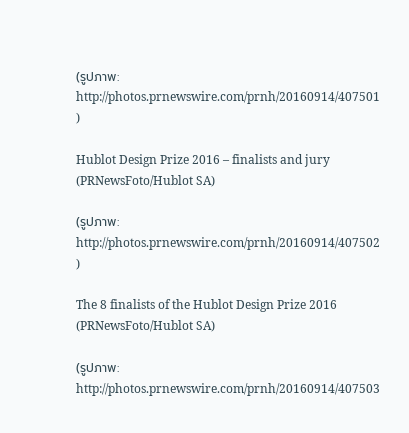(รูปภาพ: http://photos.prnewswire.com/prnh/20160914/407501 )

Hublot Design Prize 2016 – finalists and jury (PRNewsFoto/Hublot SA)

(รูปภาพ: http://photos.prnewswire.com/prnh/20160914/407502 )

The 8 finalists of the Hublot Design Prize 2016 (PRNewsFoto/Hublot SA)

(รูปภาพ: http://photos.prnewswire.com/prnh/20160914/407503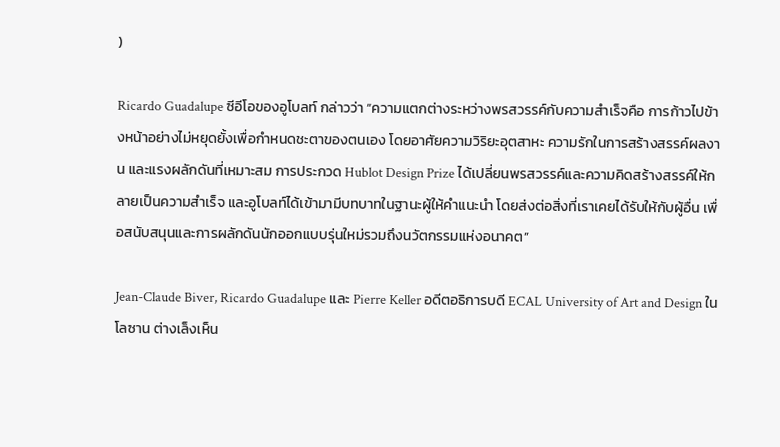)

Ricardo Guadalupe ซีอีโอของอูโบลท์ กล่าวว่า “ความแตกต่างระหว่างพรสวรรค์กับความสำเร็จคือ การก้าวไปข้างหน้าอย่างไม่หยุดยั้งเพื่อกำหนดชะตาของตนเอง โดยอาศัยความวิริยะอุตสาหะ ความรักในการสร้างสรรค์ผลงาน และแรงผลักดันที่เหมาะสม การประกวด Hublot Design Prize ได้เปลี่ยนพรสวรรค์และความคิดสร้างสรรค์ให้กลายเป็นความสำเร็จ และอูโบลท์ได้เข้ามามีบทบาทในฐานะผู้ให้คำแนะนำ โดยส่งต่อสิ่งที่เราเคยได้รับให้กับผู้อื่น เพื่อสนับสนุนและการผลักดันนักออกแบบรุ่นใหม่รวมถึงนวัตกรรมแห่งอนาคต”

Jean-Claude Biver, Ricardo Guadalupe และ Pierre Keller อดีตอธิการบดี ECAL University of Art and Design ในโลซาน ต่างเล็งเห็น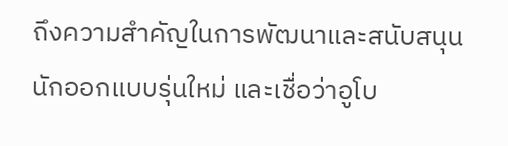ถึงความสำคัญในการพัฒนาและสนับสนุนนักออกแบบรุ่นใหม่ และเชื่อว่าอูโบ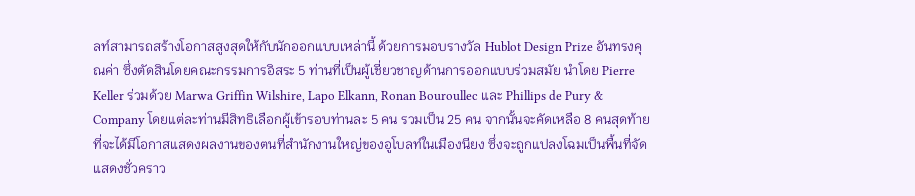ลท์สามารถสร้างโอกาสสูงสุดให้กับนักออกแบบเหล่านี้ ด้วยการมอบรางวัล Hublot Design Prize อันทรงคุณค่า ซึ่งตัดสินโดยคณะกรรมการอิสระ 5 ท่านที่เป็นผู้เชี่ยวชาญด้านการออกแบบร่วมสมัย นำโดย Pierre Keller ร่วมด้วย Marwa Griffin Wilshire, Lapo Elkann, Ronan Bouroullec และ Phillips de Pury & Company โดยแต่ละท่านมีสิทธิเลือกผู้เข้ารอบท่านละ 5 คน รวมเป็น 25 คน จากนั้นจะคัดเหลือ 8 คนสุดท้ายที่จะได้มีโอกาสแสดงผลงานของตนที่สำนักงานใหญ่ของอูโบลท์ในเมืองนียง ซึ่งจะถูกแปลงโฉมเป็นพื้นที่จัดแสดงชั่วคราว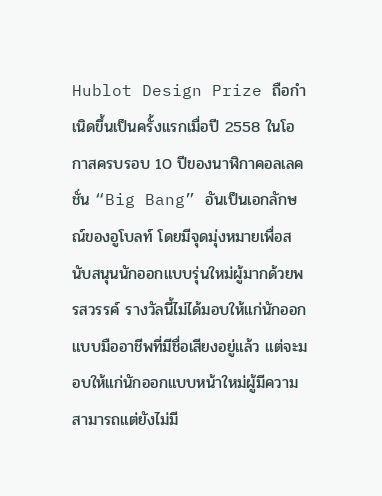Hublot Design Prize ถือกำเนิดขึ้นเป็นครั้งแรกเมื่อปี 2558 ในโอกาสครบรอบ 10 ปีของนาฬิกาคอลเลคชั่น “Big Bang” อันเป็นเอกลักษณ์ของอูโบลท์ โดยมีจุดมุ่งหมายเพื่อสนับสนุนนักออกแบบรุ่นใหม่ผู้มากด้วยพรสวรรค์ รางวัลนี้ไม่ได้มอบให้แก่นักออกแบบมืออาชีพที่มีชื่อเสียงอยู่แล้ว แต่จะมอบให้แก่นักออกแบบหน้าใหม่ผู้มีความสามารถแต่ยังไม่มี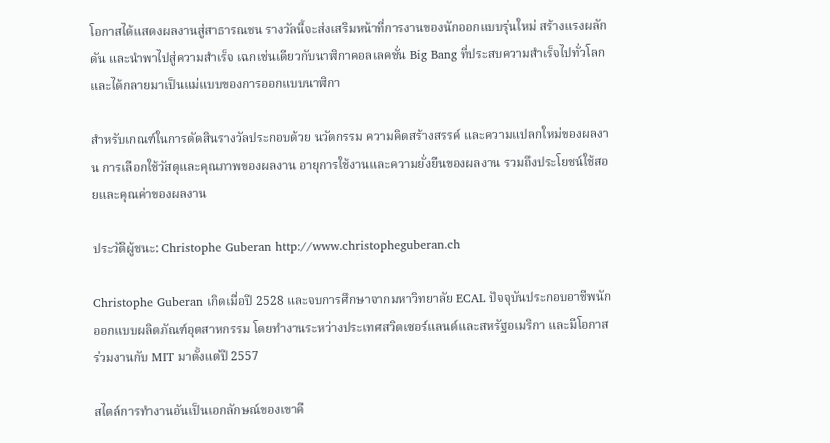โอกาสได้แสดงผลงานสู่สาธารณชน รางวัลนี้จะส่งเสริมหน้าที่การงานของนักออกแบบรุ่นใหม่ สร้างแรงผลักดัน และนำพาไปสู่ความสำเร็จ เฉกเช่นเดียวกับนาฬิกาคอลเลคชั่น Big Bang ที่ประสบความสำเร็จไปทั่วโลกและได้กลายมาเป็นแม่แบบของการออกแบบนาฬิกา

สำหรับเกณฑ์ในการตัดสินรางวัลประกอบด้วย นวัตกรรม ความคิดสร้างสรรค์ และความแปลกใหม่ของผลงาน การเลือกใช้วัสดุและคุณภาพของผลงาน อายุการใช้งานและความยั่งยืนของผลงาน รวมถึงประโยชน์ใช้สอยและคุณค่าของผลงาน

ประวัติผู้ชนะ: Christophe Guberan http://www.christopheguberan.ch

Christophe Guberan เกิดเมื่อปี 2528 และจบการศึกษาจากมหาวิทยาลัย ECAL ปัจจุบันประกอบอาชีพนักออกแบบผลิตภัณฑ์อุตสาหกรรม โดยทำงานระหว่างประเทศสวิตเซอร์แลนด์และสหรัฐอเมริกา และมีโอกาสร่วมงานกับ MIT มาตั้งแต่ปี 2557

สไตล์การทำงานอันเป็นเอกลักษณ์ของเขาคื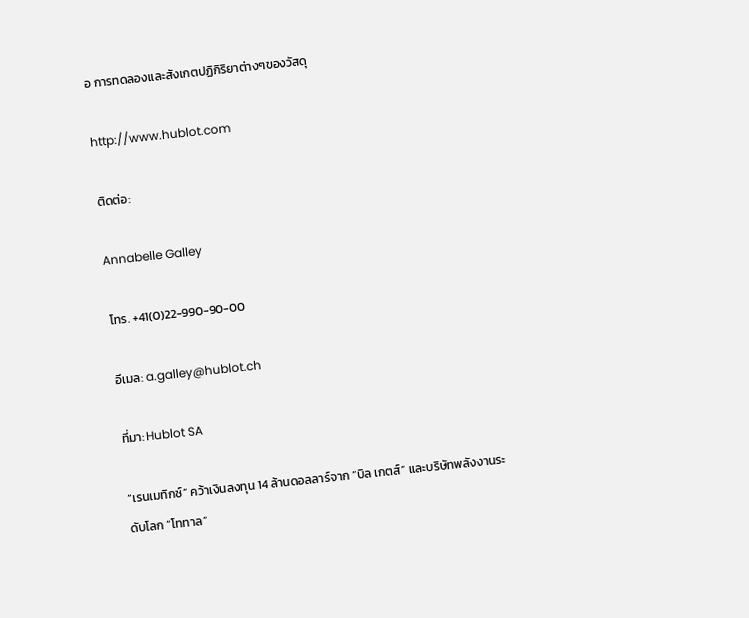อ การทดลองและสังเกตปฏิกิริยาต่างๆของวัสดุ

http://www.hublot.com

ติดต่อ:

Annabelle Galley

โทร. +41(0)22-990-90-00

อีเมล: a.galley@hublot.ch

ที่มา: Hublot SA

“เรนเมทิกซ์” คว้าเงินลงทุน 14 ล้านดอลลาร์จาก “บิล เกตส์” และบริษัทพลังงานระดับโลก “โททาล”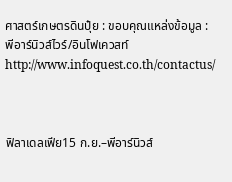ศาสตร์เกษตรดินปุ๋ย : ขอบคุณแหล่งข้อมูล : พีอาร์นิวส์ไวร์/อินโฟเควสท์ http://www.infoquest.co.th/contactus/



ฟิลาเดลเฟีย15 ก.ย.–พีอาร์นิวส์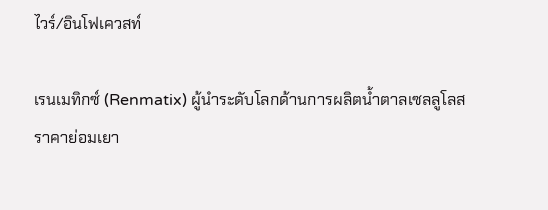ไวร์/อินโฟเควสท์

เรนเมทิกซ์ (Renmatix) ผู้นำระดับโลกด้านการผลิตน้ำตาลเซลลูโลสราคาย่อมเยา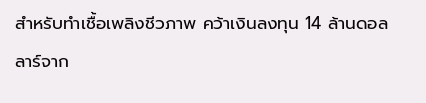สำหรับทำเชื้อเพลิงชีวภาพ คว้าเงินลงทุน 14 ล้านดอลลาร์จาก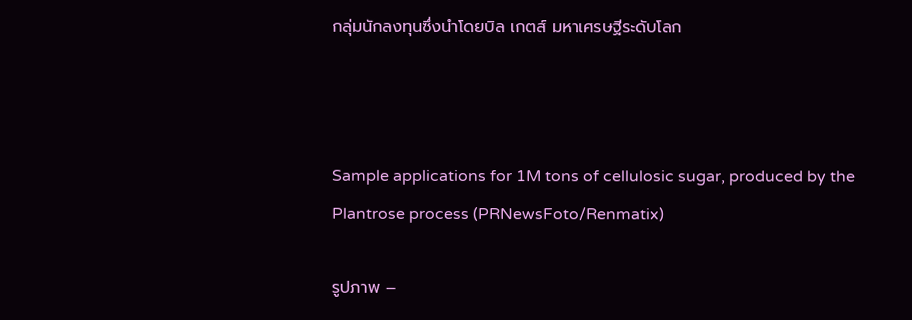กลุ่มนักลงทุนซึ่งนำโดยบิล เกตส์ มหาเศรษฐีระดับโลก



Sample applications for 1M tons of cellulosic sugar, produced by the Plantrose process (PRNewsFoto/Renmatix)

รูปภาพ –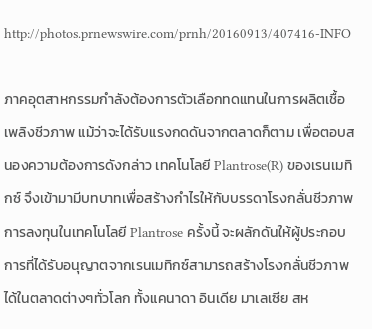http://photos.prnewswire.com/prnh/20160913/407416-INFO

ภาคอุตสาหกรรมกำลังต้องการตัวเลือกทดแทนในการผลิตเชื้อเพลิงชีวภาพ แม้ว่าจะได้รับแรงกดดันจากตลาดก็ตาม เพื่อตอบสนองความต้องการดังกล่าว เทคโนโลยี Plantrose(R) ของเรนเมทิกซ์ จึงเข้ามามีบทบาทเพื่อสร้างกำไรให้กับบรรดาโรงกลั่นชีวภาพ การลงทุนในเทคโนโลยี Plantrose ครั้งนี้ จะผลักดันให้ผู้ประกอบการที่ได้รับอนุญาตจากเรนเมทิกซ์สามารถสร้างโรงกลั่นชีวภาพได้ในตลาดต่างๆทั่วโลก ทั้งแคนาดา อินเดีย มาเลเซีย สห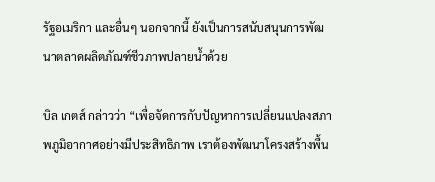รัฐอเมริกา และอื่นๆ นอกจากนี้ ยังเป็นการสนับสนุนการพัฒนาตลาดผลิตภัณฑ์ชีวภาพปลายน้ำด้วย

บิล เกตส์ กล่าวว่า “เพื่อจัดการกับปัญหาการเปลี่ยนแปลงสภาพภูมิอากาศอย่างมีประสิทธิภาพ เราต้องพัฒนาโครงสร้างพื้น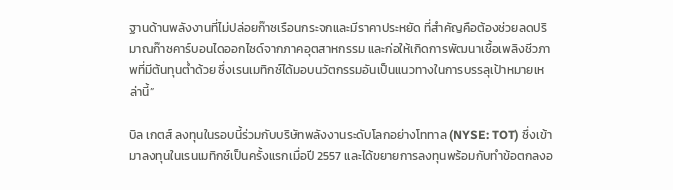ฐานด้านพลังงานที่ไม่ปล่อยก๊าซเรือนกระจกและมีราคาประหยัด ที่สำคัญคือต้องช่วยลดปริมาณก๊าซคาร์บอนไดออกไซด์จากภาคอุตสาหกรรม และก่อให้เกิดการพัฒนาเชื้อเพลิงชีวภาพที่มีต้นทุนต่ำด้วย ซึ่งเรนเมทิกซ์ได้มอบนวัตกรรมอันเป็นแนวทางในการบรรลุเป้าหมายเหล่านี้”

บิล เกตส์ ลงทุนในรอบนี้ร่วมกับบริษัทพลังงานระดับโลกอย่างโททาล (NYSE: TOT) ซึ่งเข้ามาลงทุนในเรนเมทิกซ์เป็นครั้งแรกเมื่อปี 2557 และได้ขยายการลงทุนพร้อมกับทำข้อตกลงอ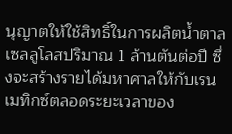นุญาตให้ใช้สิทธิ์ในการผลิตน้ำตาลเซลลูโลสปริมาณ 1 ล้านตันต่อปี ซึ่งจะสร้างรายได้มหาศาลให้กับเรนเมทิกซ์ตลอดระยะเวลาของ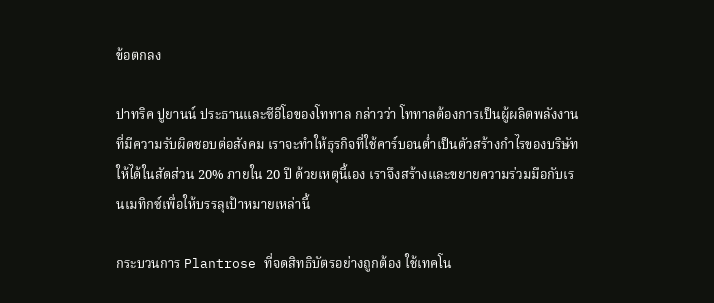ข้อตกลง

ปาทริค ปูยานน์ ประธานและซีอีโอของโททาล กล่าวว่า โททาลต้องการเป็นผู้ผลิตพลังงานที่มีความรับผิดชอบต่อสังคม เราจะทำให้ธุรกิจที่ใช้คาร์บอนต่ำเป็นตัวสร้างกำไรของบริษัทให้ได้ในสัดส่วน 20% ภายใน 20 ปี ด้วยเหตุนี้เอง เราจึงสร้างและขยายความร่วมมือกับเรนเมทิกซ์เพื่อให้บรรลุเป้าหมายเหล่านี้

กระบวนการ Plantrose ที่จดสิทธิบัตรอย่างถูกต้อง ใช้เทคโน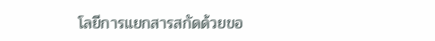โลยีการแยกสารสกัดด้วยขอ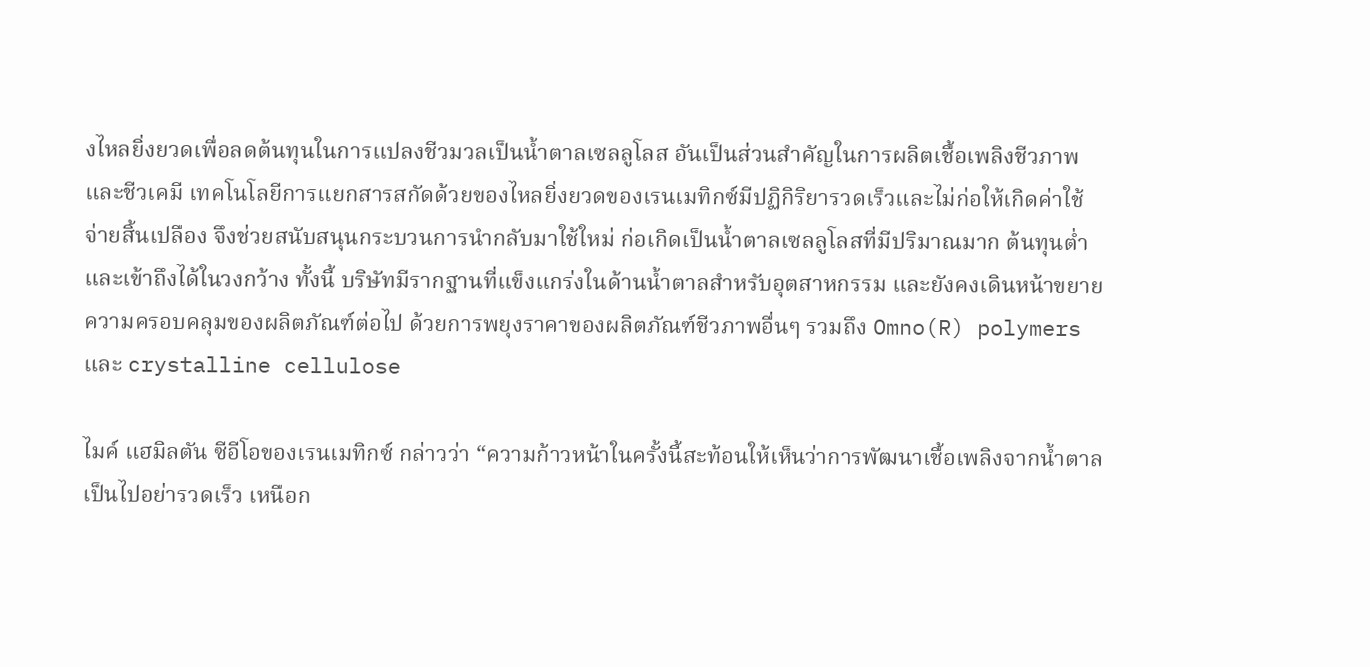งไหลยิ่งยวดเพื่อลดต้นทุนในการแปลงชีวมวลเป็นน้ำตาลเซลลูโลส อันเป็นส่วนสำคัญในการผลิตเชื้อเพลิงชีวภาพและชีวเคมี เทคโนโลยีการแยกสารสกัดด้วยของไหลยิ่งยวดของเรนเมทิกซ์มีปฏิกิริยารวดเร็วและไม่ก่อให้เกิดค่าใช้จ่ายสิ้นเปลือง จึงช่วยสนับสนุนกระบวนการนำกลับมาใช้ใหม่ ก่อเกิดเป็นน้ำตาลเซลลูโลสที่มีปริมาณมาก ต้นทุนต่ำ และเข้าถึงได้ในวงกว้าง ทั้งนี้ บริษัทมีรากฐานที่แข็งแกร่งในด้านน้ำตาลสำหรับอุตสาหกรรม และยังคงเดินหน้าขยายความครอบคลุมของผลิตภัณฑ์ต่อไป ด้วยการพยุงราคาของผลิตภัณฑ์ชีวภาพอื่นๆ รวมถึง Omno(R) polymers และ crystalline cellulose

ไมค์ แฮมิลตัน ซีอีโอของเรนเมทิกซ์ กล่าวว่า “ความก้าวหน้าในครั้งนี้สะท้อนให้เห็นว่าการพัฒนาเชื้อเพลิงจากน้ำตาลเป็นไปอย่ารวดเร็ว เหนือก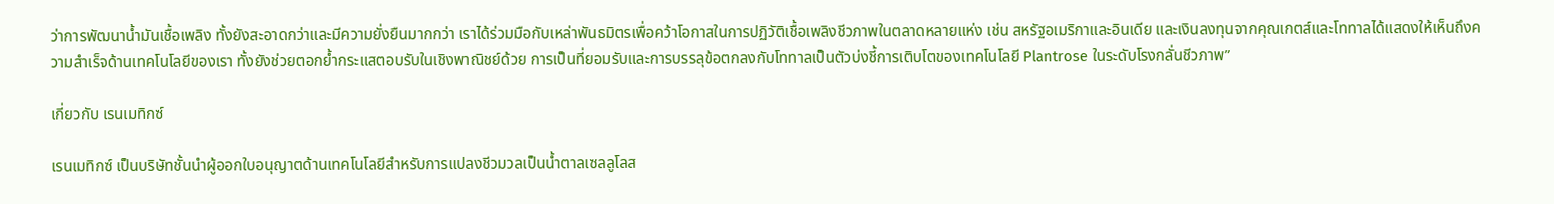ว่าการพัฒนาน้ำมันเชื้อเพลิง ทั้งยังสะอาดกว่าและมีความยั่งยืนมากกว่า เราได้ร่วมมือกับเหล่าพันธมิตรเพื่อคว้าโอกาสในการปฏิวัติเชื้อเพลิงชีวภาพในตลาดหลายแห่ง เช่น สหรัฐอเมริกาและอินเดีย และเงินลงทุนจากคุณเกตส์และโททาลได้แสดงให้เห็นถึงความสำเร็จด้านเทคโนโลยีของเรา ทั้งยังช่วยตอกย้ำกระแสตอบรับในเชิงพาณิชย์ด้วย การเป็นที่ยอมรับและการบรรลุข้อตกลงกับโททาลเป็นตัวบ่งชี้การเติบโตของเทคโนโลยี Plantrose ในระดับโรงกลั่นชีวภาพ”

เกี่ยวกับ เรนเมทิกซ์

เรนเมทิกซ์ เป็นบริษัทชั้นนำผู้ออกใบอนุญาตด้านเทคโนโลยีสำหรับการแปลงชีวมวลเป็นน้ำตาลเซลลูโลส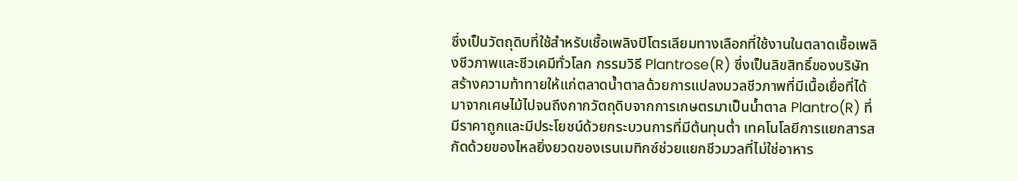ซึ่งเป็นวัตถุดิบที่ใช้สำหรับเชื้อเพลิงปิโตรเลียมทางเลือกที่ใช้งานในตลาดเชื้อเพลิงชีวภาพและชีวเคมีทั่วโลก กรรมวิธี Plantrose(R) ซึ่งเป็นลิขสิทธิ์ของบริษัท สร้างความท้าทายให้แก่ตลาดน้ำตาลด้วยการแปลงมวลชีวภาพที่มีเนื้อเยื่อที่ได้มาจากเศษไม้ไปจนถึงกากวัตถุดิบจากการเกษตรมาเป็นน้ำตาล Plantro(R) ที่มีราคาถูกและมีประโยชน์ด้วยกระบวนการที่มีต้นทุนต่ำ เทคโนโลยีการแยกสารสกัดด้วยของไหลยิ่งยวดของเรนเมทิกซ์ช่วยแยกชีวมวลที่ไม่ใช่อาหาร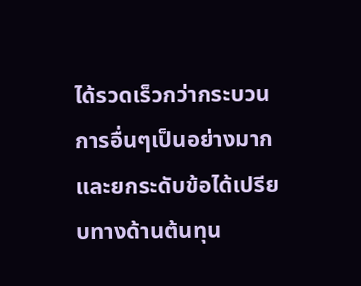ได้รวดเร็วกว่ากระบวนการอื่นๆเป็นอย่างมาก และยกระดับข้อได้เปรียบทางด้านต้นทุน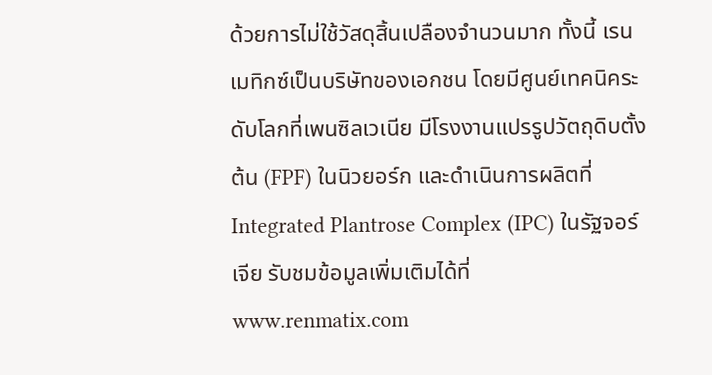ด้วยการไม่ใช้วัสดุสิ้นเปลืองจำนวนมาก ทั้งนี้ เรนเมทิกซ์เป็นบริษัทของเอกชน โดยมีศูนย์เทคนิคระดับโลกที่เพนซิลเวเนีย มีโรงงานแปรรูปวัตถุดิบตั้งต้น (FPF) ในนิวยอร์ก และดำเนินการผลิตที่ Integrated Plantrose Complex (IPC) ในรัฐจอร์เจีย รับชมข้อมูลเพิ่มเติมได้ที่ www.renmatix.com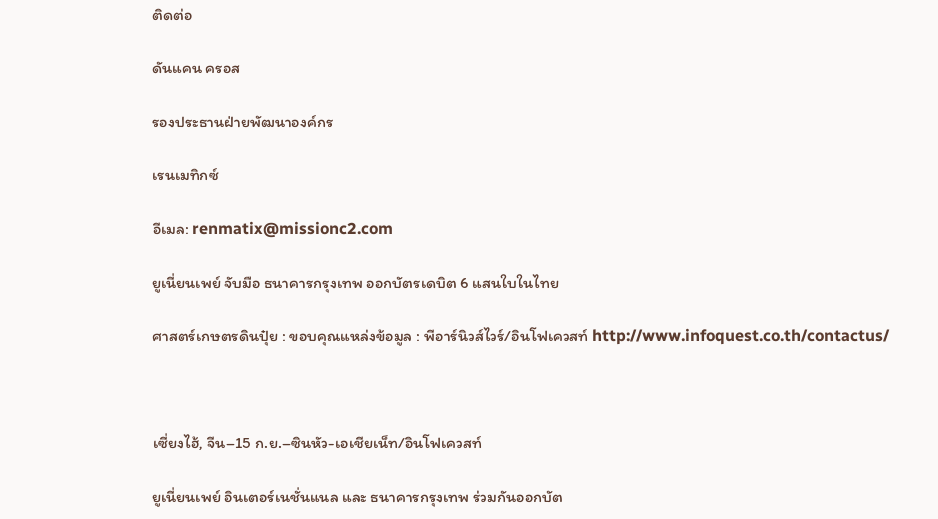ติดต่อ

ดันแคน ครอส

รองประธานฝ่ายพัฒนาองค์กร

เรนเมทิกซ์

อีเมล: renmatix@missionc2.com

ยูเนี่ยนเพย์ จับมือ ธนาคารกรุงเทพ ออกบัตรเดบิต 6 แสนใบในไทย

ศาสตร์เกษตรดินปุ๋ย : ขอบคุณแหล่งข้อมูล : พีอาร์นิวส์ไวร์/อินโฟเควสท์ http://www.infoquest.co.th/contactus/



เซี่ยงไฮ้, จีน–15 ก.ย.–ซินหัว-เอเชียเน็ท/อินโฟเควสท์

ยูเนี่ยนเพย์ อินเตอร์เนชั่นแนล และ ธนาคารกรุงเทพ ร่วมกันออกบัต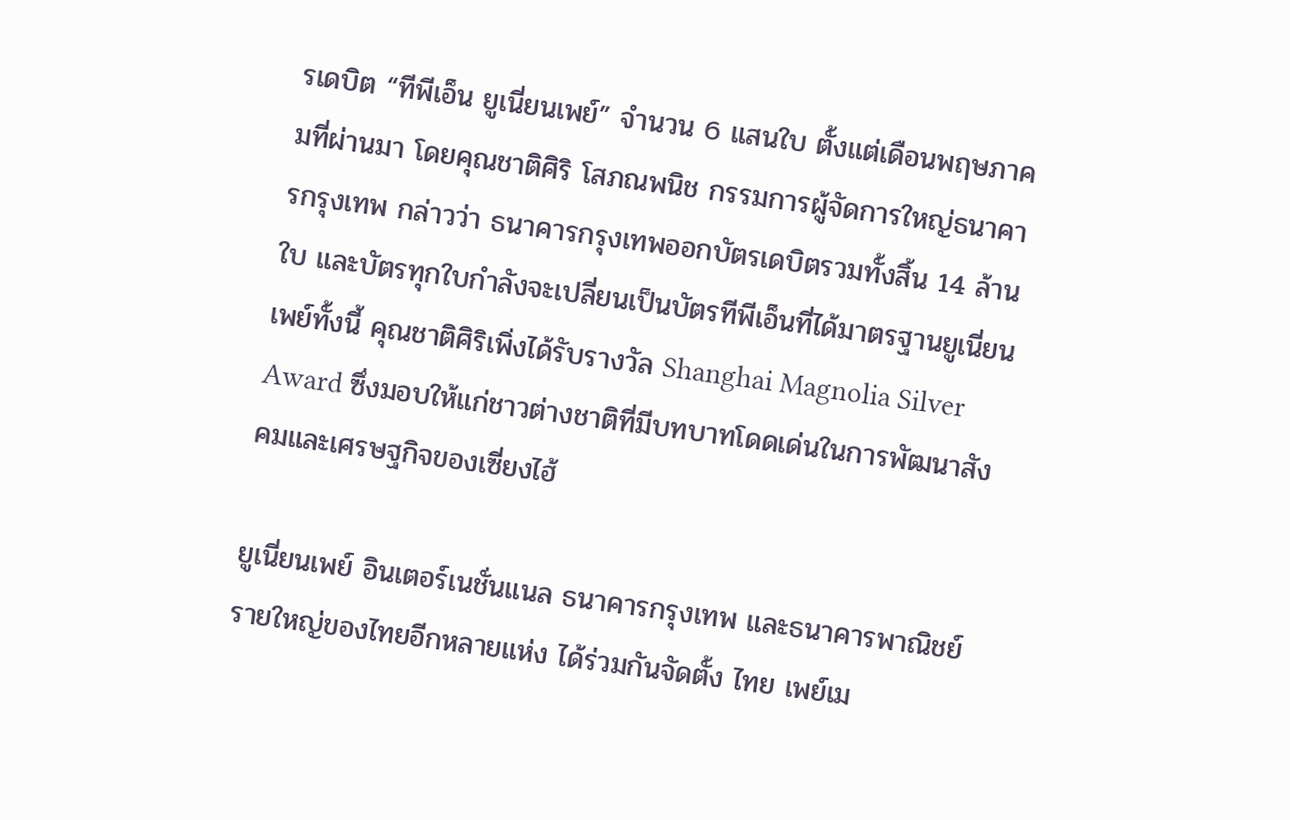รเดบิต “ทีพีเอ็น ยูเนี่ยนเพย์” จำนวน 6 แสนใบ ตั้งแต่เดือนพฤษภาคมที่ผ่านมา โดยคุณชาติศิริ โสภณพนิช กรรมการผู้จัดการใหญ่ธนาคารกรุงเทพ กล่าวว่า ธนาคารกรุงเทพออกบัตรเดบิตรวมทั้งสิ้น 14 ล้านใบ และบัตรทุกใบกำลังจะเปลี่ยนเป็นบัตรทีพีเอ็นที่ได้มาตรฐานยูเนี่ยนเพย์ทั้งนี้ คุณชาติศิริเพิ่งได้รับรางวัล Shanghai Magnolia Silver Award ซึ่งมอบให้แก่ชาวต่างชาติที่มีบทบาทโดดเด่นในการพัฒนาสังคมและเศรษฐกิจของเซี่ยงไฮ้

ยูเนี่ยนเพย์ อินเตอร์เนชั่นแนล ธนาคารกรุงเทพ และธนาคารพาณิชย์รายใหญ่ของไทยอีกหลายแห่ง ได้ร่วมกันจัดตั้ง ไทย เพย์เม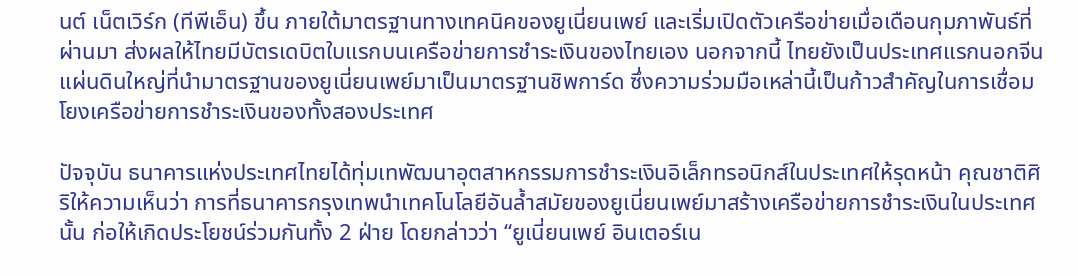นต์ เน็ตเวิร์ก (ทีพีเอ็น) ขึ้น ภายใต้มาตรฐานทางเทคนิคของยูเนี่ยนเพย์ และเริ่มเปิดตัวเครือข่ายเมื่อเดือนกุมภาพันธ์ที่ผ่านมา ส่งผลให้ไทยมีบัตรเดบิตใบแรกบนเครือข่ายการชำระเงินของไทยเอง นอกจากนี้ ไทยยังเป็นประเทศแรกนอกจีนแผ่นดินใหญ่ที่นำมาตรฐานของยูเนี่ยนเพย์มาเป็นมาตรฐานชิพการ์ด ซึ่งความร่วมมือเหล่านี้เป็นก้าวสำคัญในการเชื่อมโยงเครือข่ายการชำระเงินของทั้งสองประเทศ

ปัจจุบัน ธนาคารแห่งประเทศไทยได้ทุ่มเทพัฒนาอุตสาหกรรมการชำระเงินอิเล็กทรอนิกส์ในประเทศให้รุดหน้า คุณชาติศิริให้ความเห็นว่า การที่ธนาคารกรุงเทพนำเทคโนโลยีอันล้ำสมัยของยูเนี่ยนเพย์มาสร้างเครือข่ายการชำระเงินในประเทศนั้น ก่อให้เกิดประโยชน์ร่วมกันทั้ง 2 ฝ่าย โดยกล่าวว่า “ยูเนี่ยนเพย์ อินเตอร์เน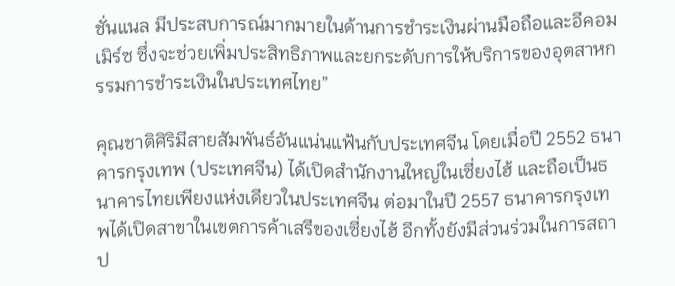ชั่นแนล มีประสบการณ์มากมายในด้านการชำระเงินผ่านมือถือและอีคอมเมิร์ซ ซึ่งจะช่วยเพิ่มประสิทธิภาพและยกระดับการให้บริการของอุตสาหกรรมการชำระเงินในประเทศไทย”

คุณชาติศิริมีสายสัมพันธ์อันแน่นแฟ้นกับประเทศจีน โดยเมื่อปี 2552 ธนาคารกรุงเทพ (ประเทศจีน) ได้เปิดสำนักงานใหญ่ในเซี่ยงไฮ้ และถือเป็นธนาคารไทยเพียงแห่งเดียวในประเทศจีน ต่อมาในปี 2557 ธนาคารกรุงเทพได้เปิดสาขาในเขตการค้าเสรีของเซี่ยงไฮ้ อีกทั้งยังมีส่วนร่วมในการสถาป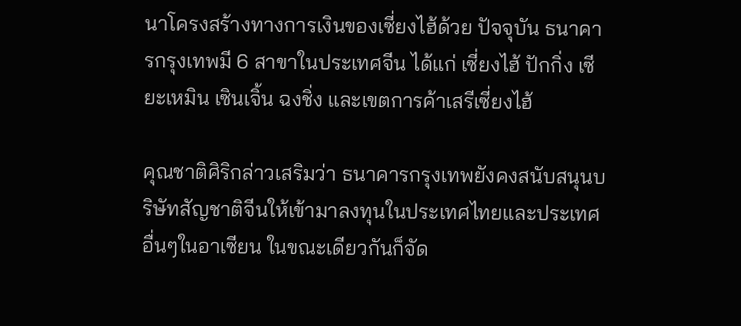นาโครงสร้างทางการเงินของเซี่ยงไฮ้ด้วย ปัจจุบัน ธนาคารกรุงเทพมี 6 สาขาในประเทศจีน ได้แก่ เซี่ยงไฮ้ ปักกิ่ง เซียะเหมิน เซินเจิ้น ฉงชิ่ง และเขตการค้าเสรีเซี่ยงไฮ้

คุณชาติศิริกล่าวเสริมว่า ธนาคารกรุงเทพยังคงสนับสนุนบริษัทสัญชาติจีนให้เข้ามาลงทุนในประเทศไทยและประเทศอื่นๆในอาเซียน ในขณะเดียวกันก็จัด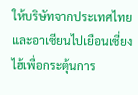ให้บริษัทจากประเทศไทยและอาเซียนไปเยือนเซี่ยงไฮ้เพื่อกระตุ้นการ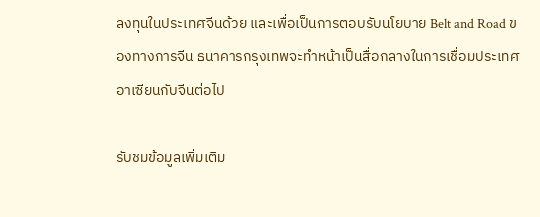ลงทุนในประเทศจีนด้วย และเพื่อเป็นการตอบรับนโยบาย Belt and Road ของทางการจีน ธนาคารกรุงเทพจะทำหน้าเป็นสื่อกลางในการเชื่อมประเทศอาเซียนกับจีนต่อไป

รับชมข้อมูลเพิ่มเติม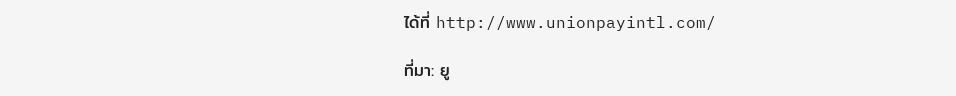ได้ที่ http://www.unionpayintl.com/

ที่มา: ยู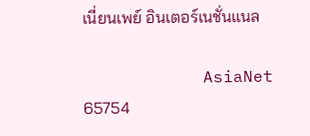เนี่ยนเพย์ อินเตอร์เนชั่นแนล

            AsiaNet 65754